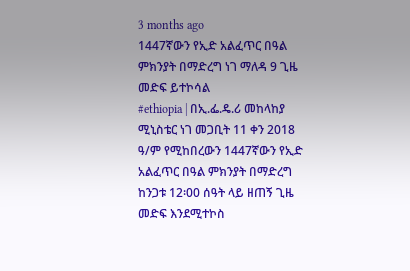3 months ago
1447ኛውን የኢድ አልፈጥር በዓል ምክንያት በማድረግ ነገ ማለዳ 9 ጊዜ መድፍ ይተኮሳል
#ethiopia | በኢ.ፌ.ዴ.ሪ መከላከያ ሚኒስቴር ነገ መጋቢት 11 ቀን 2018 ዓ/ም የሚከበረውን 1447ኛውን የኢድ አልፈጥር በዓል ምክንያት በማድረግ ከንጋቱ 12፡00 ሰዓት ላይ ዘጠኝ ጊዜ መድፍ እንደሚተኮስ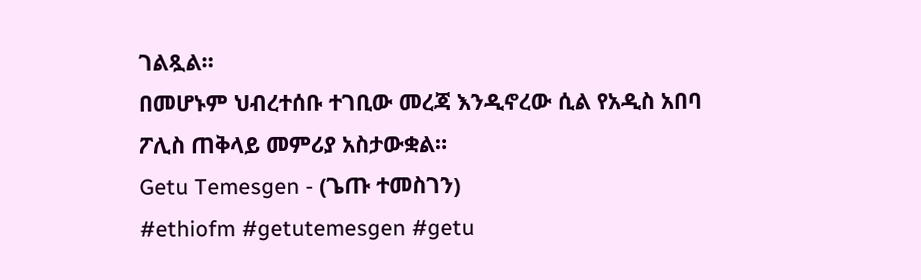ገልጿል።
በመሆኑም ህብረተሰቡ ተገቢው መረጃ እንዲኖረው ሲል የአዲስ አበባ ፖሊስ ጠቅላይ መምሪያ አስታውቋል።
Getu Temesgen - (ጌጡ ተመስገን)
#ethiofm #getutemesgen #getu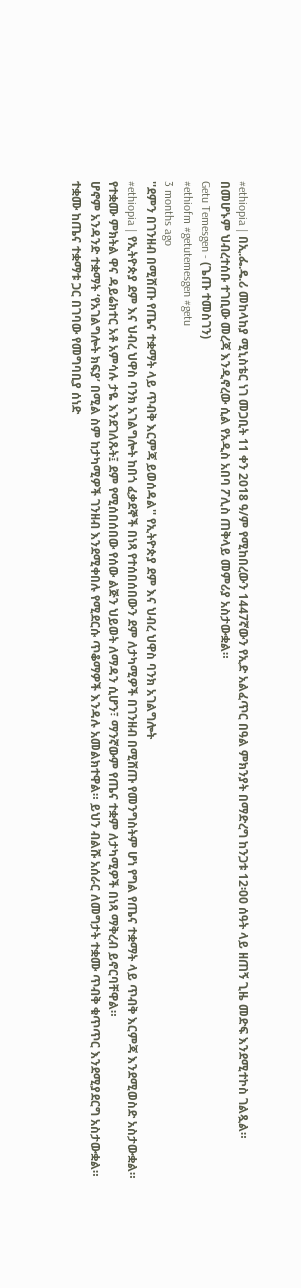#ethiopia | በኢ.ፌ.ዴ.ሪ መከላከያ ሚኒስቴር ነገ መጋቢት 11 ቀን 2018 ዓ/ም የሚከበረውን 1447ኛውን የኢድ አልፈጥር በዓል ምክንያት በማድረግ ከንጋቱ 12፡00 ሰዓት ላይ ዘጠኝ ጊዜ መድፍ እንደሚተኮስ ገልጿል።
በመሆኑም ህብረተሰቡ ተገቢው መረጃ እንዲኖረው ሲል የአዲስ አበባ ፖሊስ ጠቅላይ መምሪያ አስታውቋል።
Getu Temesgen - (ጌጡ ተመስገን)
#ethiofm #getutemesgen #getu
3 months ago
''ደምን በገንዘብ በሚሸጡ የጤና ተቋማት ላይ ጥብቅ እርምጃ ይወሰዳል'' የኢትዮጵያ ደም እና ህብረ ህዋስ ባንክ አገልግሎት
#ethiopia | የኢትዮጵያ ደም እና ህብረ ህዋስ ባንክ አገልግሎት ከበጎ ፈቃደኞች በነጻ የተሰበሰበውን ደም ለታካሚዎች በገንዘብ በሚሸጡ የመንግስትም ሆነ የግል የጤና ተቋማት ላይ ጥብቅ እርምጃ እንደሚወስድ አስታውቋል።
የተቋሙ ምክትል ዋና ዳይሬክተር አቶ አምሳሉ ታዬ እንደገለጹት፤ ደም የሚሰበሰበው የሰው ልጅን ህይወት ለማዳን ሲሆን፣ ማንኛውም የጤና ተቋም ለታካሚዎች በነጻ ማቅረብ ይኖርባቸዋል።
ሆኖም አንዳንድ ተቋማት ‘የአገልግሎት ክፍያ’ በሚል ስም ከታካሚዎች ገንዘብ እንደሚቀበሉ የሚደርሱ ጥቆማዎች እንዳሉ አመልክተዋል። ይህን ብልሹ አሰራር ለመግታት ተቋሙ ጥብቅ ቁጥጥር እንደሚያደርግ አስታውቋል።
ተቋሙ ከጤና ተቋማቱ ጋር በገባው የመግባቢያ ሰነድ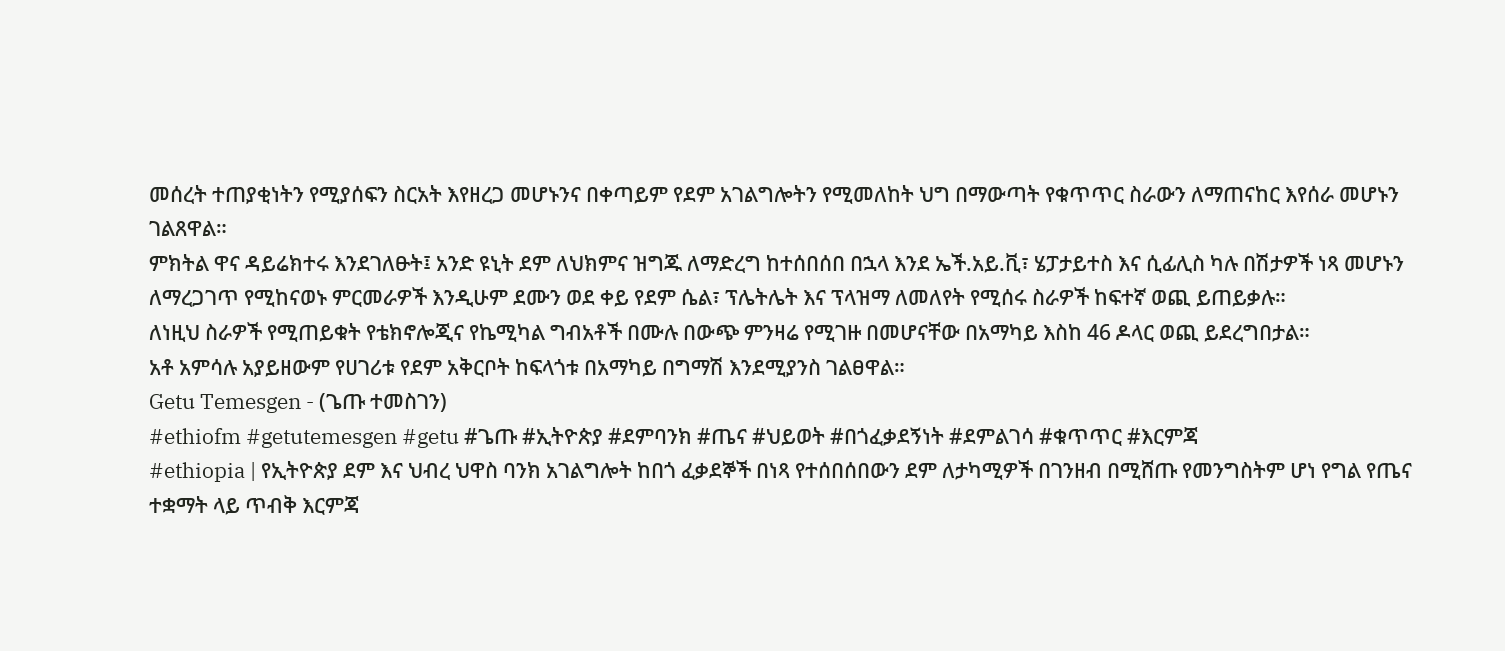መሰረት ተጠያቂነትን የሚያሰፍን ስርአት እየዘረጋ መሆኑንና በቀጣይም የደም አገልግሎትን የሚመለከት ህግ በማውጣት የቁጥጥር ስራውን ለማጠናከር እየሰራ መሆኑን ገልጸዋል።
ምክትል ዋና ዳይሬክተሩ እንደገለፁት፤ አንድ ዩኒት ደም ለህክምና ዝግጁ ለማድረግ ከተሰበሰበ በኋላ እንደ ኤች.አይ.ቪ፣ ሄፓታይተስ እና ሲፊሊስ ካሉ በሽታዎች ነጻ መሆኑን ለማረጋገጥ የሚከናወኑ ምርመራዎች እንዲሁም ደሙን ወደ ቀይ የደም ሴል፣ ፕሌትሌት እና ፕላዝማ ለመለየት የሚሰሩ ስራዎች ከፍተኛ ወጪ ይጠይቃሉ።
ለነዚህ ስራዎች የሚጠይቁት የቴክኖሎጂና የኬሚካል ግብአቶች በሙሉ በውጭ ምንዛሬ የሚገዙ በመሆናቸው በአማካይ እስከ 46 ዶላር ወጪ ይደረግበታል።
አቶ አምሳሉ አያይዘውም የሀገሪቱ የደም አቅርቦት ከፍላጎቱ በአማካይ በግማሽ እንደሚያንስ ገልፀዋል።
Getu Temesgen - (ጌጡ ተመስገን)
#ethiofm #getutemesgen #getu #ጌጡ #ኢትዮጵያ #ደምባንክ #ጤና #ህይወት #በጎፈቃደኝነት #ደምልገሳ #ቁጥጥር #እርምጃ
#ethiopia | የኢትዮጵያ ደም እና ህብረ ህዋስ ባንክ አገልግሎት ከበጎ ፈቃደኞች በነጻ የተሰበሰበውን ደም ለታካሚዎች በገንዘብ በሚሸጡ የመንግስትም ሆነ የግል የጤና ተቋማት ላይ ጥብቅ እርምጃ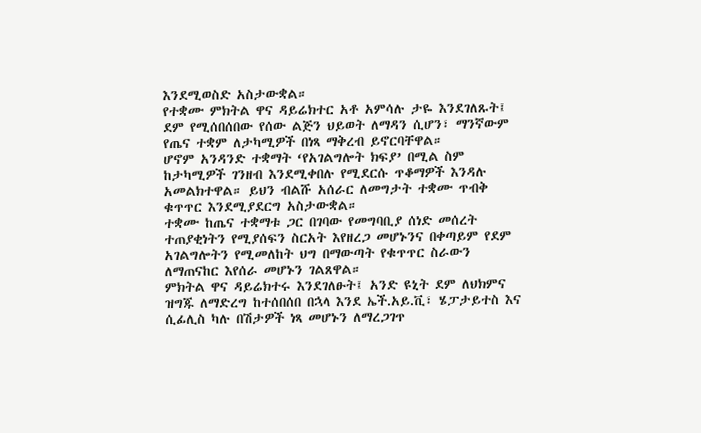እንደሚወስድ አስታውቋል።
የተቋሙ ምክትል ዋና ዳይሬክተር አቶ አምሳሉ ታዬ እንደገለጹት፤ ደም የሚሰበሰበው የሰው ልጅን ህይወት ለማዳን ሲሆን፣ ማንኛውም የጤና ተቋም ለታካሚዎች በነጻ ማቅረብ ይኖርባቸዋል።
ሆኖም አንዳንድ ተቋማት ‘የአገልግሎት ክፍያ’ በሚል ስም ከታካሚዎች ገንዘብ እንደሚቀበሉ የሚደርሱ ጥቆማዎች እንዳሉ አመልክተዋል። ይህን ብልሹ አሰራር ለመግታት ተቋሙ ጥብቅ ቁጥጥር እንደሚያደርግ አስታውቋል።
ተቋሙ ከጤና ተቋማቱ ጋር በገባው የመግባቢያ ሰነድ መሰረት ተጠያቂነትን የሚያሰፍን ስርአት እየዘረጋ መሆኑንና በቀጣይም የደም አገልግሎትን የሚመለከት ህግ በማውጣት የቁጥጥር ስራውን ለማጠናከር እየሰራ መሆኑን ገልጸዋል።
ምክትል ዋና ዳይሬክተሩ እንደገለፁት፤ አንድ ዩኒት ደም ለህክምና ዝግጁ ለማድረግ ከተሰበሰበ በኋላ እንደ ኤች.አይ.ቪ፣ ሄፓታይተስ እና ሲፊሊስ ካሉ በሽታዎች ነጻ መሆኑን ለማረጋገጥ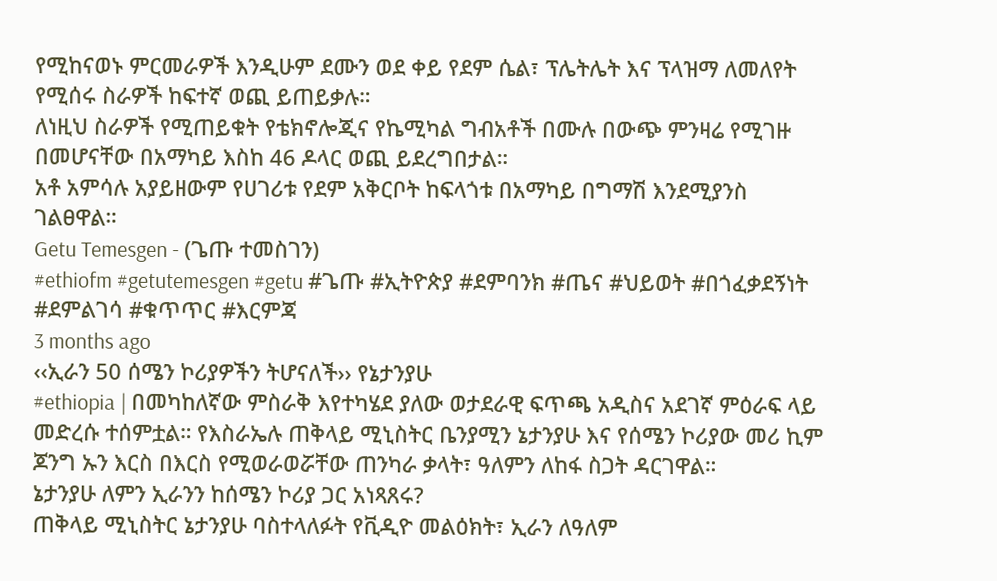የሚከናወኑ ምርመራዎች እንዲሁም ደሙን ወደ ቀይ የደም ሴል፣ ፕሌትሌት እና ፕላዝማ ለመለየት የሚሰሩ ስራዎች ከፍተኛ ወጪ ይጠይቃሉ።
ለነዚህ ስራዎች የሚጠይቁት የቴክኖሎጂና የኬሚካል ግብአቶች በሙሉ በውጭ ምንዛሬ የሚገዙ በመሆናቸው በአማካይ እስከ 46 ዶላር ወጪ ይደረግበታል።
አቶ አምሳሉ አያይዘውም የሀገሪቱ የደም አቅርቦት ከፍላጎቱ በአማካይ በግማሽ እንደሚያንስ ገልፀዋል።
Getu Temesgen - (ጌጡ ተመስገን)
#ethiofm #getutemesgen #getu #ጌጡ #ኢትዮጵያ #ደምባንክ #ጤና #ህይወት #በጎፈቃደኝነት #ደምልገሳ #ቁጥጥር #እርምጃ
3 months ago
‹‹ኢራን 50 ሰሜን ኮሪያዎችን ትሆናለች›› የኔታንያሁ
#ethiopia | በመካከለኛው ምስራቅ እየተካሄደ ያለው ወታደራዊ ፍጥጫ አዲስና አደገኛ ምዕራፍ ላይ መድረሱ ተሰምቷል። የእስራኤሉ ጠቅላይ ሚኒስትር ቤንያሚን ኔታንያሁ እና የሰሜን ኮሪያው መሪ ኪም ጆንግ ኡን እርስ በእርስ የሚወራወሯቸው ጠንካራ ቃላት፣ ዓለምን ለከፋ ስጋት ዳርገዋል።
ኔታንያሁ ለምን ኢራንን ከሰሜን ኮሪያ ጋር አነጻጸሩ?
ጠቅላይ ሚኒስትር ኔታንያሁ ባስተላለፉት የቪዲዮ መልዕክት፣ ኢራን ለዓለም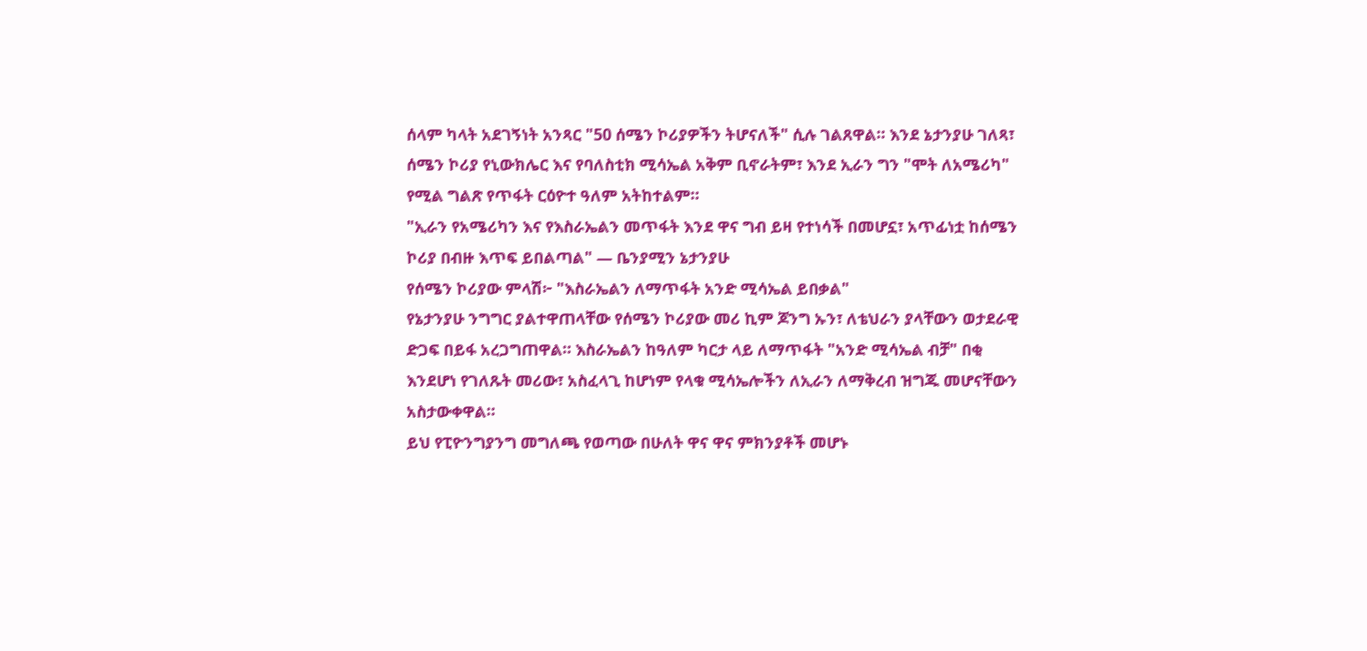ሰላም ካላት አደገኝነት አንጻር "50 ሰሜን ኮሪያዎችን ትሆናለች" ሲሉ ገልጸዋል። እንደ ኔታንያሁ ገለጻ፣ ሰሜን ኮሪያ የኒውክሌር እና የባለስቲክ ሚሳኤል አቅም ቢኖራትም፣ እንደ ኢራን ግን "ሞት ለአሜሪካ" የሚል ግልጽ የጥፋት ርዕዮተ ዓለም አትከተልም።
"ኢራን የአሜሪካን እና የእስራኤልን መጥፋት እንደ ዋና ግብ ይዛ የተነሳች በመሆኗ፣ አጥፊነቷ ከሰሜን ኮሪያ በብዙ እጥፍ ይበልጣል" — ቤንያሚን ኔታንያሁ
የሰሜን ኮሪያው ምላሽ፦ "እስራኤልን ለማጥፋት አንድ ሚሳኤል ይበቃል"
የኔታንያሁ ንግግር ያልተዋጠላቸው የሰሜን ኮሪያው መሪ ኪም ጆንግ ኡን፣ ለቴህራን ያላቸውን ወታደራዊ ድጋፍ በይፋ አረጋግጠዋል። እስራኤልን ከዓለም ካርታ ላይ ለማጥፋት "አንድ ሚሳኤል ብቻ" በቂ እንደሆነ የገለጹት መሪው፣ አስፈላጊ ከሆነም የላቁ ሚሳኤሎችን ለኢራን ለማቅረብ ዝግጁ መሆናቸውን አስታውቀዋል።
ይህ የፒዮንግያንግ መግለጫ የወጣው በሁለት ዋና ዋና ምክንያቶች መሆኑ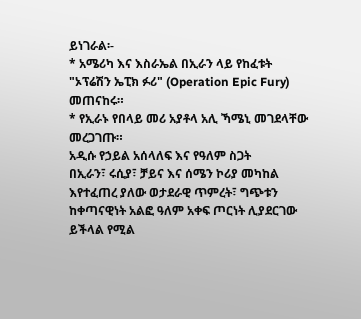ይነገራል፡-
* አሜሪካ እና እስራኤል በኢራን ላይ የከፈቱት "ኦፕሬሽን ኤፒክ ፉሪ" (Operation Epic Fury) መጠናከሩ።
* የኢራኑ የበላይ መሪ አያቶላ አሊ ኻሜኒ መገደላቸው መረጋገጡ።
አዲሱ የኃይል አሰላለፍ እና የዓለም ስጋት
በኢራን፣ ሩሲያ፣ ቻይና እና ሰሜን ኮሪያ መካከል እየተፈጠረ ያለው ወታደራዊ ጥምረት፣ ግጭቱን ከቀጣናዊነት አልፎ ዓለም አቀፍ ጦርነት ሊያደርገው ይችላል የሚል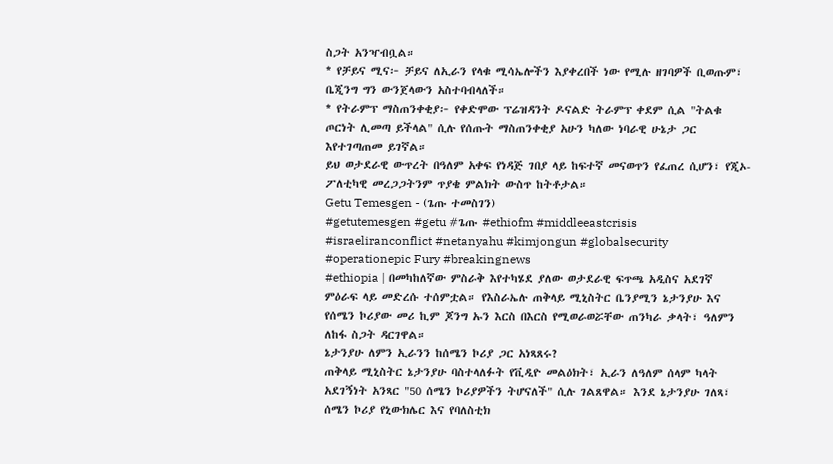ስጋት አንዣብቧል።
* የቻይና ሚና፦ ቻይና ለኢራን የላቁ ሚሳኤሎችን እያቀረበች ነው የሚሉ ዘገባዎች ቢወጡም፣ ቤጂንግ ግን ውንጀላውን አስተባብላለች።
* የትራምፕ ማስጠንቀቂያ፦ የቀድሞው ፕሬዝዳንት ዶናልድ ትራምፕ ቀደም ሲል "ትልቁ ጦርነት ሊመጣ ይችላል" ሲሉ የሰጡት ማስጠንቀቂያ አሁን ካለው ነባራዊ ሁኔታ ጋር እየተገጣጠመ ይገኛል።
ይህ ወታደራዊ ውጥረት በዓለም አቀፍ የነዳጅ ገበያ ላይ ከፍተኛ መናወጥን የፈጠረ ሲሆን፣ የጂኦ-ፖለቲካዊ መረጋጋትንም ጥያቄ ምልክት ውስጥ ከትቶታል።
Getu Temesgen - (ጌጡ ተመስገን)
#getutemesgen #getu #ጌጡ #ethiofm #middleeastcrisis #israeliranconflict #netanyahu #kimjongun #globalsecurity #operationepic Fury #breakingnews
#ethiopia | በመካከለኛው ምስራቅ እየተካሄደ ያለው ወታደራዊ ፍጥጫ አዲስና አደገኛ ምዕራፍ ላይ መድረሱ ተሰምቷል። የእስራኤሉ ጠቅላይ ሚኒስትር ቤንያሚን ኔታንያሁ እና የሰሜን ኮሪያው መሪ ኪም ጆንግ ኡን እርስ በእርስ የሚወራወሯቸው ጠንካራ ቃላት፣ ዓለምን ለከፋ ስጋት ዳርገዋል።
ኔታንያሁ ለምን ኢራንን ከሰሜን ኮሪያ ጋር አነጻጸሩ?
ጠቅላይ ሚኒስትር ኔታንያሁ ባስተላለፉት የቪዲዮ መልዕክት፣ ኢራን ለዓለም ሰላም ካላት አደገኝነት አንጻር "50 ሰሜን ኮሪያዎችን ትሆናለች" ሲሉ ገልጸዋል። እንደ ኔታንያሁ ገለጻ፣ ሰሜን ኮሪያ የኒውክሌር እና የባለስቲክ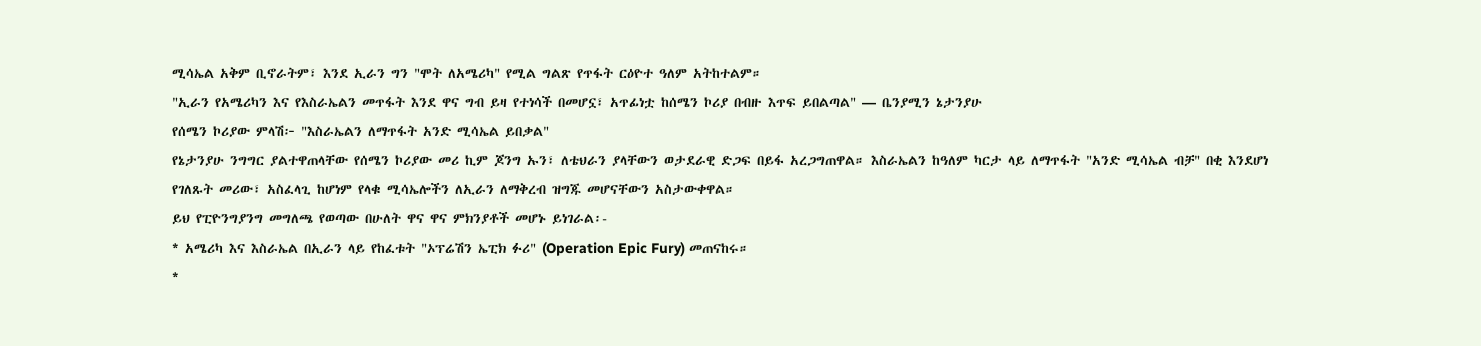ሚሳኤል አቅም ቢኖራትም፣ እንደ ኢራን ግን "ሞት ለአሜሪካ" የሚል ግልጽ የጥፋት ርዕዮተ ዓለም አትከተልም።
"ኢራን የአሜሪካን እና የእስራኤልን መጥፋት እንደ ዋና ግብ ይዛ የተነሳች በመሆኗ፣ አጥፊነቷ ከሰሜን ኮሪያ በብዙ እጥፍ ይበልጣል" — ቤንያሚን ኔታንያሁ
የሰሜን ኮሪያው ምላሽ፦ "እስራኤልን ለማጥፋት አንድ ሚሳኤል ይበቃል"
የኔታንያሁ ንግግር ያልተዋጠላቸው የሰሜን ኮሪያው መሪ ኪም ጆንግ ኡን፣ ለቴህራን ያላቸውን ወታደራዊ ድጋፍ በይፋ አረጋግጠዋል። እስራኤልን ከዓለም ካርታ ላይ ለማጥፋት "አንድ ሚሳኤል ብቻ" በቂ እንደሆነ የገለጹት መሪው፣ አስፈላጊ ከሆነም የላቁ ሚሳኤሎችን ለኢራን ለማቅረብ ዝግጁ መሆናቸውን አስታውቀዋል።
ይህ የፒዮንግያንግ መግለጫ የወጣው በሁለት ዋና ዋና ምክንያቶች መሆኑ ይነገራል፡-
* አሜሪካ እና እስራኤል በኢራን ላይ የከፈቱት "ኦፕሬሽን ኤፒክ ፉሪ" (Operation Epic Fury) መጠናከሩ።
*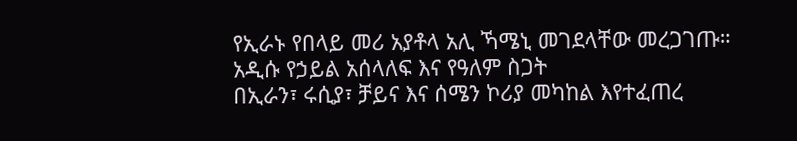የኢራኑ የበላይ መሪ አያቶላ አሊ ኻሜኒ መገደላቸው መረጋገጡ።
አዲሱ የኃይል አሰላለፍ እና የዓለም ስጋት
በኢራን፣ ሩሲያ፣ ቻይና እና ሰሜን ኮሪያ መካከል እየተፈጠረ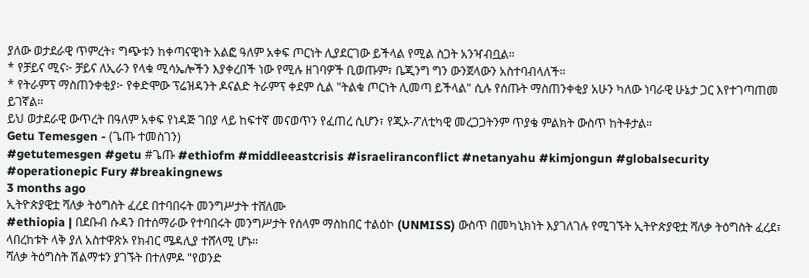ያለው ወታደራዊ ጥምረት፣ ግጭቱን ከቀጣናዊነት አልፎ ዓለም አቀፍ ጦርነት ሊያደርገው ይችላል የሚል ስጋት አንዣብቧል።
* የቻይና ሚና፦ ቻይና ለኢራን የላቁ ሚሳኤሎችን እያቀረበች ነው የሚሉ ዘገባዎች ቢወጡም፣ ቤጂንግ ግን ውንጀላውን አስተባብላለች።
* የትራምፕ ማስጠንቀቂያ፦ የቀድሞው ፕሬዝዳንት ዶናልድ ትራምፕ ቀደም ሲል "ትልቁ ጦርነት ሊመጣ ይችላል" ሲሉ የሰጡት ማስጠንቀቂያ አሁን ካለው ነባራዊ ሁኔታ ጋር እየተገጣጠመ ይገኛል።
ይህ ወታደራዊ ውጥረት በዓለም አቀፍ የነዳጅ ገበያ ላይ ከፍተኛ መናወጥን የፈጠረ ሲሆን፣ የጂኦ-ፖለቲካዊ መረጋጋትንም ጥያቄ ምልክት ውስጥ ከትቶታል።
Getu Temesgen - (ጌጡ ተመስገን)
#getutemesgen #getu #ጌጡ #ethiofm #middleeastcrisis #israeliranconflict #netanyahu #kimjongun #globalsecurity #operationepic Fury #breakingnews
3 months ago
ኢትዮጵያዊቷ ሻለቃ ትዕግስት ፈረደ በተባበሩት መንግሥታት ተሸለሙ
#ethiopia | በደቡብ ሱዳን በተሰማራው የተባበሩት መንግሥታት የሰላም ማስከበር ተልዕኮ (UNMISS) ውስጥ በመካኒክነት እያገለገሉ የሚገኙት ኢትዮጵያዊቷ ሻለቃ ትዕግስት ፈረደ፣ ላበረከቱት ላቅ ያለ አስተዋጽኦ የክብር ሜዳሊያ ተሸላሚ ሆኑ።
ሻለቃ ትዕግስት ሽልማቱን ያገኙት በተለምዶ "የወንድ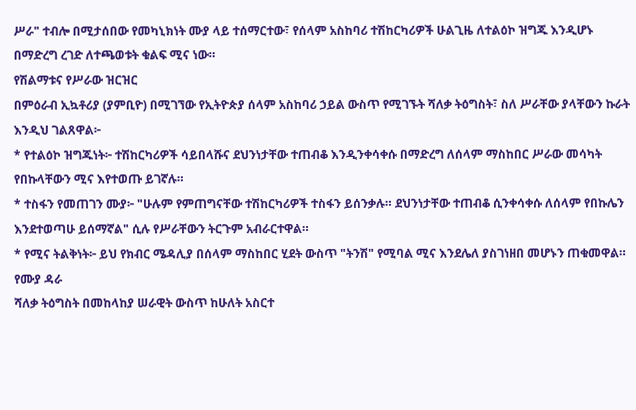ሥራ" ተብሎ በሚታሰበው የመካኒክነት ሙያ ላይ ተሰማርተው፣ የሰላም አስከባሪ ተሽከርካሪዎች ሁልጊዜ ለተልዕኮ ዝግጁ እንዲሆኑ በማድረግ ረገድ ለተጫወቱት ቁልፍ ሚና ነው።
የሽልማቱና የሥራው ዝርዝር
በምዕራብ ኢኳቶሪያ (ያምቢዮ) በሚገኘው የኢትዮጵያ ሰላም አስከባሪ ኃይል ውስጥ የሚገኙት ሻለቃ ትዕግስት፣ ስለ ሥራቸው ያላቸውን ኩራት እንዲህ ገልጸዋል፦
* የተልዕኮ ዝግጁነት፦ ተሽከርካሪዎች ሳይበላሹና ደህንነታቸው ተጠብቆ እንዲንቀሳቀሱ በማድረግ ለሰላም ማስከበር ሥራው መሳካት የበኩላቸውን ሚና እየተወጡ ይገኛሉ።
* ተስፋን የመጠገን ሙያ፦ "ሁሉም የምጠግናቸው ተሽከርካሪዎች ተስፋን ይሰንቃሉ። ደህንነታቸው ተጠብቆ ሲንቀሳቀሱ ለሰላም የበኩሌን እንደተወጣሁ ይሰማኛል" ሲሉ የሥራቸውን ትርጉም አብራርተዋል።
* የሚና ትልቅነት፦ ይህ የክብር ሜዳሊያ በሰላም ማስከበር ሂደት ውስጥ "ትንሽ" የሚባል ሚና እንደሌለ ያስገነዘበ መሆኑን ጠቁመዋል።
የሙያ ዳራ
ሻለቃ ትዕግስት በመከላከያ ሠራዊት ውስጥ ከሁለት አስርተ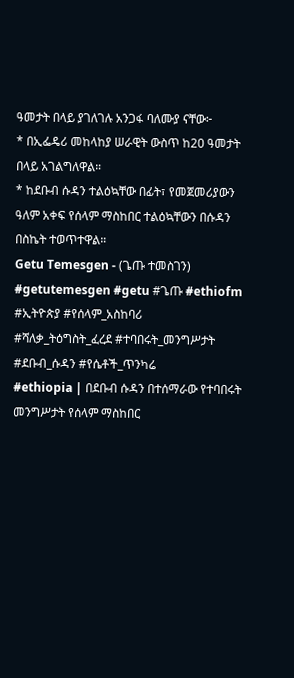ዓመታት በላይ ያገለገሉ አንጋፋ ባለሙያ ናቸው፦
* በኢፌዴሪ መከላከያ ሠራዊት ውስጥ ከ20 ዓመታት በላይ አገልግለዋል።
* ከደቡብ ሱዳን ተልዕኳቸው በፊት፣ የመጀመሪያውን ዓለም አቀፍ የሰላም ማስከበር ተልዕኳቸውን በሱዳን በስኬት ተወጥተዋል።
Getu Temesgen - (ጌጡ ተመስገን)
#getutemesgen #getu #ጌጡ #ethiofm #ኢትዮጵያ #የሰላም_አስከባሪ
#ሻለቃ_ትዕግስት_ፈረደ #ተባበሩት_መንግሥታት #ደቡብ_ሱዳን #የሴቶች_ጥንካሬ
#ethiopia | በደቡብ ሱዳን በተሰማራው የተባበሩት መንግሥታት የሰላም ማስከበር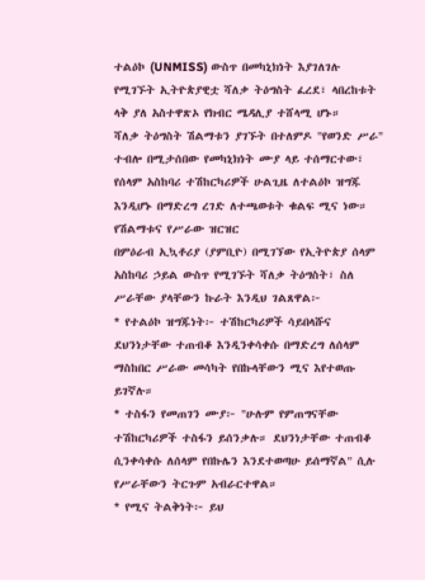ተልዕኮ (UNMISS) ውስጥ በመካኒክነት እያገለገሉ የሚገኙት ኢትዮጵያዊቷ ሻለቃ ትዕግስት ፈረደ፣ ላበረከቱት ላቅ ያለ አስተዋጽኦ የክብር ሜዳሊያ ተሸላሚ ሆኑ።
ሻለቃ ትዕግስት ሽልማቱን ያገኙት በተለምዶ "የወንድ ሥራ" ተብሎ በሚታሰበው የመካኒክነት ሙያ ላይ ተሰማርተው፣ የሰላም አስከባሪ ተሽከርካሪዎች ሁልጊዜ ለተልዕኮ ዝግጁ እንዲሆኑ በማድረግ ረገድ ለተጫወቱት ቁልፍ ሚና ነው።
የሽልማቱና የሥራው ዝርዝር
በምዕራብ ኢኳቶሪያ (ያምቢዮ) በሚገኘው የኢትዮጵያ ሰላም አስከባሪ ኃይል ውስጥ የሚገኙት ሻለቃ ትዕግስት፣ ስለ ሥራቸው ያላቸውን ኩራት እንዲህ ገልጸዋል፦
* የተልዕኮ ዝግጁነት፦ ተሽከርካሪዎች ሳይበላሹና ደህንነታቸው ተጠብቆ እንዲንቀሳቀሱ በማድረግ ለሰላም ማስከበር ሥራው መሳካት የበኩላቸውን ሚና እየተወጡ ይገኛሉ።
* ተስፋን የመጠገን ሙያ፦ "ሁሉም የምጠግናቸው ተሽከርካሪዎች ተስፋን ይሰንቃሉ። ደህንነታቸው ተጠብቆ ሲንቀሳቀሱ ለሰላም የበኩሌን እንደተወጣሁ ይሰማኛል" ሲሉ የሥራቸውን ትርጉም አብራርተዋል።
* የሚና ትልቅነት፦ ይህ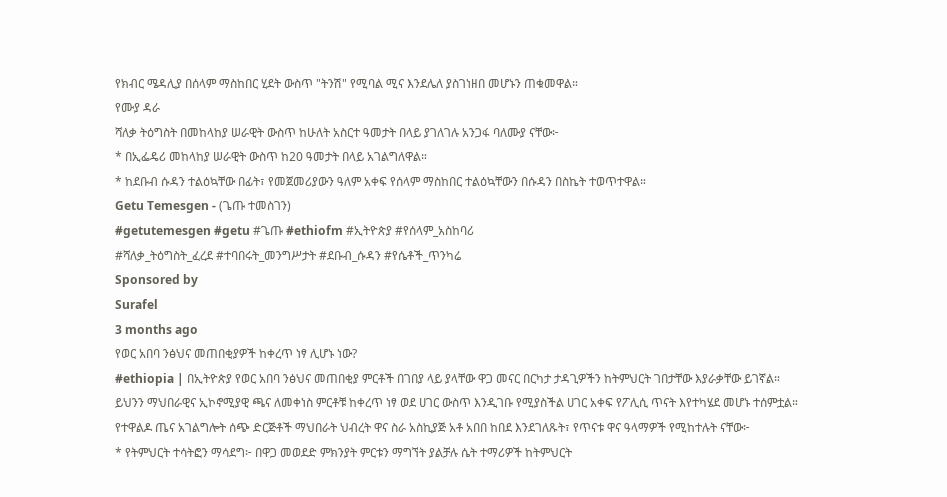የክብር ሜዳሊያ በሰላም ማስከበር ሂደት ውስጥ "ትንሽ" የሚባል ሚና እንደሌለ ያስገነዘበ መሆኑን ጠቁመዋል።
የሙያ ዳራ
ሻለቃ ትዕግስት በመከላከያ ሠራዊት ውስጥ ከሁለት አስርተ ዓመታት በላይ ያገለገሉ አንጋፋ ባለሙያ ናቸው፦
* በኢፌዴሪ መከላከያ ሠራዊት ውስጥ ከ20 ዓመታት በላይ አገልግለዋል።
* ከደቡብ ሱዳን ተልዕኳቸው በፊት፣ የመጀመሪያውን ዓለም አቀፍ የሰላም ማስከበር ተልዕኳቸውን በሱዳን በስኬት ተወጥተዋል።
Getu Temesgen - (ጌጡ ተመስገን)
#getutemesgen #getu #ጌጡ #ethiofm #ኢትዮጵያ #የሰላም_አስከባሪ
#ሻለቃ_ትዕግስት_ፈረደ #ተባበሩት_መንግሥታት #ደቡብ_ሱዳን #የሴቶች_ጥንካሬ
Sponsored by
Surafel
3 months ago
የወር አበባ ንፅህና መጠበቂያዎች ከቀረጥ ነፃ ሊሆኑ ነው?
#ethiopia | በኢትዮጵያ የወር አበባ ንፅህና መጠበቂያ ምርቶች በገበያ ላይ ያላቸው ዋጋ መናር በርካታ ታዳጊዎችን ከትምህርት ገበታቸው እያራቃቸው ይገኛል።
ይህንን ማህበራዊና ኢኮኖሚያዊ ጫና ለመቀነስ ምርቶቹ ከቀረጥ ነፃ ወደ ሀገር ውስጥ እንዲገቡ የሚያስችል ሀገር አቀፍ የፖሊሲ ጥናት እየተካሄደ መሆኑ ተሰምቷል።
የተዋልዶ ጤና አገልግሎት ሰጭ ድርጅቶች ማህበራት ህብረት ዋና ስራ አስኪያጅ አቶ አበበ ከበደ እንደገለጹት፣ የጥናቱ ዋና ዓላማዎች የሚከተሉት ናቸው፦
* የትምህርት ተሳትፎን ማሳደግ፦ በዋጋ መወደድ ምክንያት ምርቱን ማግኘት ያልቻሉ ሴት ተማሪዎች ከትምህርት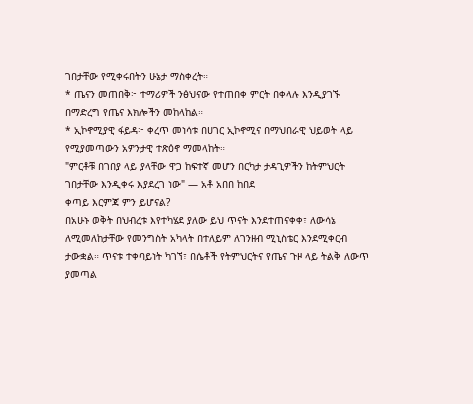ገበታቸው የሚቀሩበትን ሁኔታ ማስቀረት።
* ጤናን መጠበቅ፦ ተማሪዎች ንፅህናው የተጠበቀ ምርት በቀላሉ እንዲያገኙ በማድረግ የጤና እክሎችን መከላከል።
* ኢኮኖሚያዊ ፋይዳ፦ ቀረጥ መነሳቱ በሀገር ኢኮኖሚና በማህበራዊ ህይወት ላይ የሚያመጣውን አዎንታዊ ተጽዕኖ ማመላከት።
"ምርቶቹ በገበያ ላይ ያላቸው ዋጋ ከፍተኛ መሆን በርካታ ታዳጊዎችን ከትምህርት ገበታቸው እንዲቀሩ እያደረገ ነው" — አቶ አበበ ከበደ
ቀጣይ እርምጃ ምን ይሆናል?
በአሁኑ ወቅት በህብረቱ እየተካሄደ ያለው ይህ ጥናት እንደተጠናቀቀ፣ ለውሳኔ ለሚመለከታቸው የመንግስት አካላት በተለይም ለገንዘብ ሚኒስቴር እንደሚቀርብ ታውቋል። ጥናቱ ተቀባይነት ካገኘ፣ በሴቶች የትምህርትና የጤና ጉዞ ላይ ትልቅ ለውጥ ያመጣል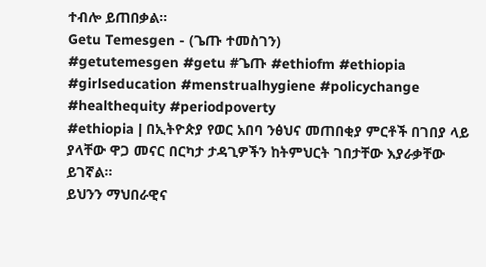ተብሎ ይጠበቃል።
Getu Temesgen - (ጌጡ ተመስገን)
#getutemesgen #getu #ጌጡ #ethiofm #ethiopia #girlseducation #menstrualhygiene #policychange #healthequity #periodpoverty
#ethiopia | በኢትዮጵያ የወር አበባ ንፅህና መጠበቂያ ምርቶች በገበያ ላይ ያላቸው ዋጋ መናር በርካታ ታዳጊዎችን ከትምህርት ገበታቸው እያራቃቸው ይገኛል።
ይህንን ማህበራዊና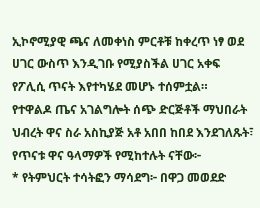ኢኮኖሚያዊ ጫና ለመቀነስ ምርቶቹ ከቀረጥ ነፃ ወደ ሀገር ውስጥ እንዲገቡ የሚያስችል ሀገር አቀፍ የፖሊሲ ጥናት እየተካሄደ መሆኑ ተሰምቷል።
የተዋልዶ ጤና አገልግሎት ሰጭ ድርጅቶች ማህበራት ህብረት ዋና ስራ አስኪያጅ አቶ አበበ ከበደ እንደገለጹት፣ የጥናቱ ዋና ዓላማዎች የሚከተሉት ናቸው፦
* የትምህርት ተሳትፎን ማሳደግ፦ በዋጋ መወደድ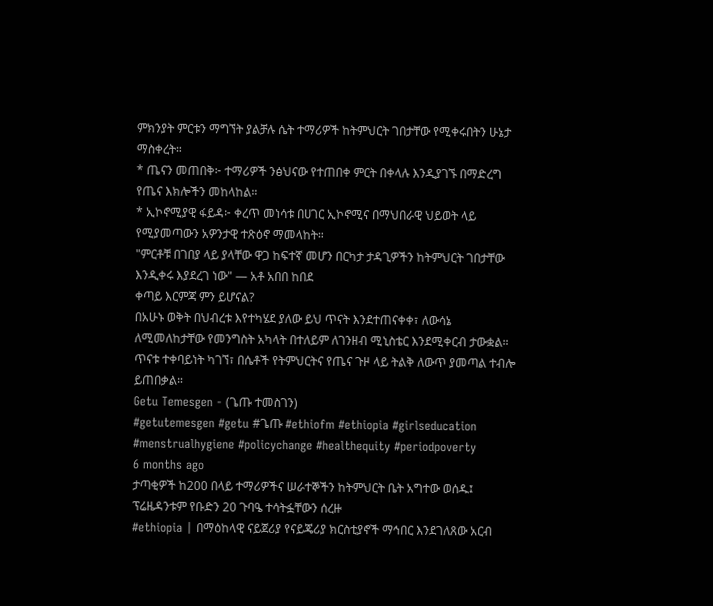ምክንያት ምርቱን ማግኘት ያልቻሉ ሴት ተማሪዎች ከትምህርት ገበታቸው የሚቀሩበትን ሁኔታ ማስቀረት።
* ጤናን መጠበቅ፦ ተማሪዎች ንፅህናው የተጠበቀ ምርት በቀላሉ እንዲያገኙ በማድረግ የጤና እክሎችን መከላከል።
* ኢኮኖሚያዊ ፋይዳ፦ ቀረጥ መነሳቱ በሀገር ኢኮኖሚና በማህበራዊ ህይወት ላይ የሚያመጣውን አዎንታዊ ተጽዕኖ ማመላከት።
"ምርቶቹ በገበያ ላይ ያላቸው ዋጋ ከፍተኛ መሆን በርካታ ታዳጊዎችን ከትምህርት ገበታቸው እንዲቀሩ እያደረገ ነው" — አቶ አበበ ከበደ
ቀጣይ እርምጃ ምን ይሆናል?
በአሁኑ ወቅት በህብረቱ እየተካሄደ ያለው ይህ ጥናት እንደተጠናቀቀ፣ ለውሳኔ ለሚመለከታቸው የመንግስት አካላት በተለይም ለገንዘብ ሚኒስቴር እንደሚቀርብ ታውቋል። ጥናቱ ተቀባይነት ካገኘ፣ በሴቶች የትምህርትና የጤና ጉዞ ላይ ትልቅ ለውጥ ያመጣል ተብሎ ይጠበቃል።
Getu Temesgen - (ጌጡ ተመስገን)
#getutemesgen #getu #ጌጡ #ethiofm #ethiopia #girlseducation #menstrualhygiene #policychange #healthequity #periodpoverty
6 months ago
ታጣቂዎች ከ200 በላይ ተማሪዎችና ሠራተኞችን ከትምህርት ቤት አግተው ወሰዱ፤ ፕሬዜዳንቱም የቡድን 20 ጉባዔ ተሳትፏቸውን ሰረዙ
#ethiopia | በማዕከላዊ ናይጀሪያ የናይጄሪያ ክርስቲያኖች ማኅበር እንደገለጸው አርብ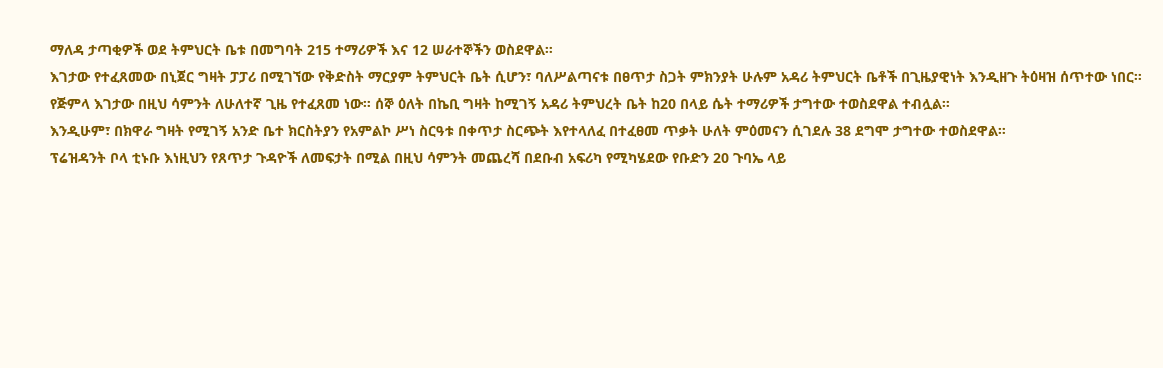ማለዳ ታጣቂዎች ወደ ትምህርት ቤቱ በመግባት 215 ተማሪዎች እና 12 ሠራተኞችን ወስደዋል።
እገታው የተፈጸመው በኒጀር ግዛት ፓፓሪ በሚገኘው የቅድስት ማርያም ትምህርት ቤት ሲሆን፣ ባለሥልጣናቱ በፀጥታ ስጋት ምክንያት ሁሉም አዳሪ ትምህርት ቤቶች በጊዜያዊነት እንዲዘጉ ትዕዛዝ ሰጥተው ነበር።
የጅምላ እገታው በዚህ ሳምንት ለሁለተኛ ጊዜ የተፈጸመ ነው። ሰኞ ዕለት በኬቢ ግዛት ከሚገኝ አዳሪ ትምህረት ቤት ከ20 በላይ ሴት ተማሪዎች ታግተው ተወስደዋል ተብሏል።
እንዲሁም፣ በክዋራ ግዛት የሚገኝ አንድ ቤተ ክርስትያን የአምልኮ ሥነ ስርዓቱ በቀጥታ ስርጭት እየተላለፈ በተፈፀመ ጥቃት ሁለት ምዕመናን ሲገደሉ 38 ደግሞ ታግተው ተወስደዋል።
ፕሬዝዳንት ቦላ ቲኑቡ እነዚህን የጸጥታ ጉዳዮች ለመፍታት በሚል በዚህ ሳምንት መጨረሻ በደቡብ አፍሪካ የሚካሄደው የቡድን 20 ጉባኤ ላይ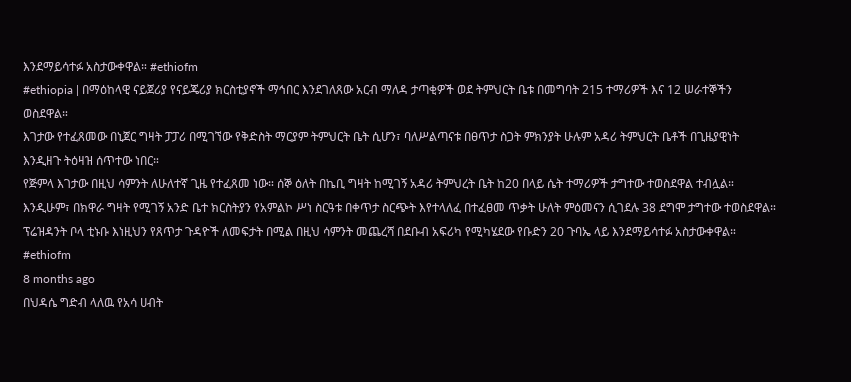እንደማይሳተፉ አስታውቀዋል። #ethiofm
#ethiopia | በማዕከላዊ ናይጀሪያ የናይጄሪያ ክርስቲያኖች ማኅበር እንደገለጸው አርብ ማለዳ ታጣቂዎች ወደ ትምህርት ቤቱ በመግባት 215 ተማሪዎች እና 12 ሠራተኞችን ወስደዋል።
እገታው የተፈጸመው በኒጀር ግዛት ፓፓሪ በሚገኘው የቅድስት ማርያም ትምህርት ቤት ሲሆን፣ ባለሥልጣናቱ በፀጥታ ስጋት ምክንያት ሁሉም አዳሪ ትምህርት ቤቶች በጊዜያዊነት እንዲዘጉ ትዕዛዝ ሰጥተው ነበር።
የጅምላ እገታው በዚህ ሳምንት ለሁለተኛ ጊዜ የተፈጸመ ነው። ሰኞ ዕለት በኬቢ ግዛት ከሚገኝ አዳሪ ትምህረት ቤት ከ20 በላይ ሴት ተማሪዎች ታግተው ተወስደዋል ተብሏል።
እንዲሁም፣ በክዋራ ግዛት የሚገኝ አንድ ቤተ ክርስትያን የአምልኮ ሥነ ስርዓቱ በቀጥታ ስርጭት እየተላለፈ በተፈፀመ ጥቃት ሁለት ምዕመናን ሲገደሉ 38 ደግሞ ታግተው ተወስደዋል።
ፕሬዝዳንት ቦላ ቲኑቡ እነዚህን የጸጥታ ጉዳዮች ለመፍታት በሚል በዚህ ሳምንት መጨረሻ በደቡብ አፍሪካ የሚካሄደው የቡድን 20 ጉባኤ ላይ እንደማይሳተፉ አስታውቀዋል። #ethiofm
8 months ago
በህዳሴ ግድብ ላለዉ የአሳ ሀብት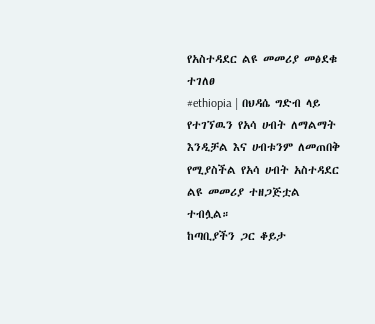የአስተዳደር ልዩ መመሪያ መፅደቁ ተገለፀ
#ethiopia | በህዳሴ ግድብ ላይ የተገኘዉን የአሳ ሀብት ለማልማት እንዲቻል እና ሀብቱንም ለመጠበቅ የሚያስችል የአሳ ሀብት አስተዳደር ልዩ መመሪያ ተዘጋጅቷል ተብሏል።
ከጣቢያችን ጋር ቆይታ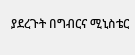ያደረጉት በግብርና ሚኒስቴር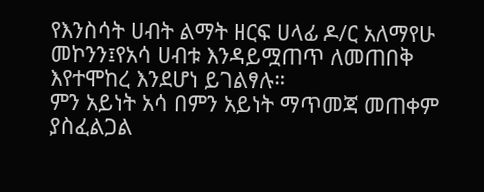የእንስሳት ሀብት ልማት ዘርፍ ሀላፊ ዶ/ር አለማየሁ መኮንን፤የአሳ ሀብቱ እንዳይሟጠጥ ለመጠበቅ እየተሞከረ እንደሆነ ይገልፃሉ።
ምን አይነት አሳ በምን አይነት ማጥመጃ መጠቀም ያስፈልጋል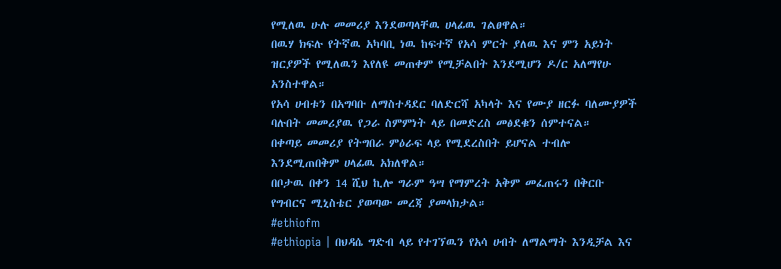የሚለዉ ሁሉ መመሪያ እንደወጣላቸዉ ሀላፊዉ ገልፀዋል።
በዉሃ ክፍሉ የትኛዉ አካባቢ ነዉ ከፍተኛ የአሳ ምርት ያለዉ እና ምን አይነት ዝርያዎች የሚለዉን እየለዩ መጠቀም የሚቻልበት እንደሚሆን ዶ/ር አለማየሁ አንስተዋል።
የአሳ ሀብቱን በአግባቡ ለማስተዳደር ባለድርሻ አካላት እና የሙያ ዘርፉ ባለሙያዎች ባሉበት መመሪያዉ የጋራ ስምምነት ላይ በመድረስ መፅደቁን ሰምተናል።
በቀጣይ መመሪያ የትግበራ ምዕራፍ ላይ የሚደረስበት ይሆናል ተብሎ እንደሚጠበቅም ሀላፊዉ አክለዋል።
በቦታዉ በቀን 14 ሺህ ኪሎ ግራም ዓሣ የማምረት አቅም መፈጠሩን በቅርቡ የግብርና ሚኒስቴር ያወጣው መረጃ ያመላክታል።
#ethiofm
#ethiopia | በህዳሴ ግድብ ላይ የተገኘዉን የአሳ ሀብት ለማልማት እንዲቻል እና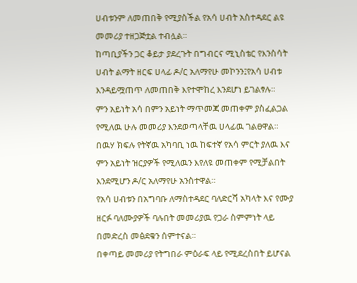ሀብቱንም ለመጠበቅ የሚያስችል የአሳ ሀብት አስተዳደር ልዩ መመሪያ ተዘጋጅቷል ተብሏል።
ከጣቢያችን ጋር ቆይታ ያደረጉት በግብርና ሚኒስቴር የእንስሳት ሀብት ልማት ዘርፍ ሀላፊ ዶ/ር አለማየሁ መኮንን፤የአሳ ሀብቱ እንዳይሟጠጥ ለመጠበቅ እየተሞከረ እንደሆነ ይገልፃሉ።
ምን አይነት አሳ በምን አይነት ማጥመጃ መጠቀም ያስፈልጋል የሚለዉ ሁሉ መመሪያ እንደወጣላቸዉ ሀላፊዉ ገልፀዋል።
በዉሃ ክፍሉ የትኛዉ አካባቢ ነዉ ከፍተኛ የአሳ ምርት ያለዉ እና ምን አይነት ዝርያዎች የሚለዉን እየለዩ መጠቀም የሚቻልበት እንደሚሆን ዶ/ር አለማየሁ አንስተዋል።
የአሳ ሀብቱን በአግባቡ ለማስተዳደር ባለድርሻ አካላት እና የሙያ ዘርፉ ባለሙያዎች ባሉበት መመሪያዉ የጋራ ስምምነት ላይ በመድረስ መፅደቁን ሰምተናል።
በቀጣይ መመሪያ የትግበራ ምዕራፍ ላይ የሚደረስበት ይሆናል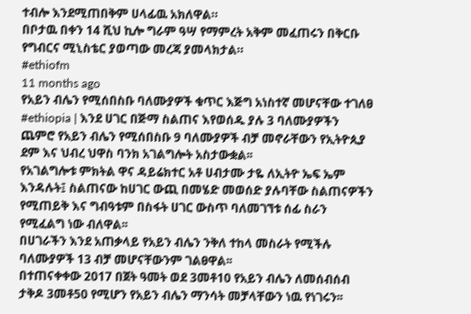ተብሎ እንደሚጠበቅም ሀላፊዉ አክለዋል።
በቦታዉ በቀን 14 ሺህ ኪሎ ግራም ዓሣ የማምረት አቅም መፈጠሩን በቅርቡ የግብርና ሚኒስቴር ያወጣው መረጃ ያመላክታል።
#ethiofm
11 months ago
የአይን ብሌን የሚሰበስቡ ባለሙያዎች ቁጥር እጅግ አነስተኛ መሆናቸው ተገለፀ
#ethiopia | እንደ ሀገር በጅማ ስልጠና እየወሰዱ ያሉ 3 ባለሙያዎችን ጨምሮ የአይን ብሌን የሚሰበስቡ 9 ባለሙያዎች ብቻ መኖራቸውን የኢትዮጲያ ደም እና ህብረ ህዋስ ባንክ አገልግሎት አስታውቋል፡፡
የአገልግሎቱ ምክትል ዋና ዳይሬክተር አቶ ሀብታሙ ታዬ ለኢትዮ ኤፍ ኤም እንዳሉት፤ ስልጠናው ከሀገር ውጪ በመሄድ መወሰድ ያሉባቸው ስልጠናዎችን የሚጠይቅ እና ግብዓቱም በስፋት ሀገር ውስጥ ባለመገኘቱ ሰፊ ስራን የሚፈልግ ነው ብለዋል፡፡
በሀገራችን እንደ አጠቃላይ የአይን ብሌን ንቅለ ተከላ መስራት የሚችሉ ባለሙያዎች 13 ብቻ መሆናቸውንም ገልፀዋል፡፡
በተጠናቀቀው 2017 በጀት ዓመት ወደ 3መቶ10 የአይን ብሌን ለመሰብሰብ ታቅዶ 3መቶ50 የሚሆን የአይን ብሌን ማንሳት መቻላቸውን ነዉ የነገሩን፡፡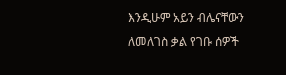እንዲሁም አይን ብሌናቸውን ለመለገስ ቃል የገቡ ሰዎች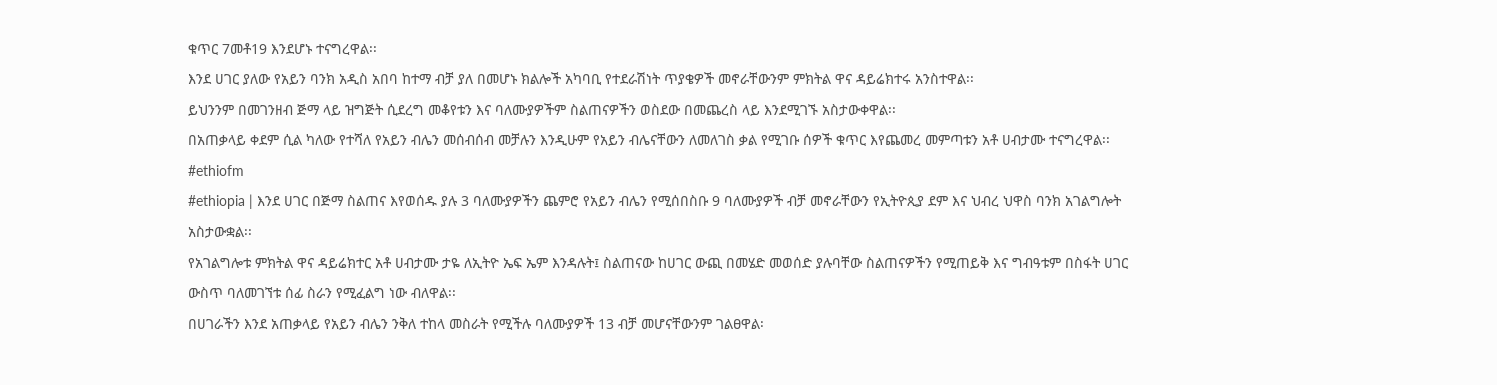ቁጥር 7መቶ19 እንደሆኑ ተናግረዋል፡፡
እንደ ሀገር ያለው የአይን ባንክ አዲስ አበባ ከተማ ብቻ ያለ በመሆኑ ክልሎች አካባቢ የተደራሽነት ጥያቄዎች መኖራቸውንም ምክትል ዋና ዳይሬክተሩ አንስተዋል፡፡
ይህንንም በመገንዘብ ጅማ ላይ ዝግጅት ሲደረግ መቆየቱን እና ባለሙያዎችም ስልጠናዎችን ወስደው በመጨረስ ላይ እንደሚገኙ አስታውቀዋል፡፡
በአጠቃላይ ቀደም ሲል ካለው የተሻለ የአይን ብሌን መሰብሰብ መቻሉን እንዲሁም የአይን ብሌናቸውን ለመለገስ ቃል የሚገቡ ሰዎች ቁጥር እየጨመረ መምጣቱን አቶ ሀብታሙ ተናግረዋል፡፡ #ethiofm
#ethiopia | እንደ ሀገር በጅማ ስልጠና እየወሰዱ ያሉ 3 ባለሙያዎችን ጨምሮ የአይን ብሌን የሚሰበስቡ 9 ባለሙያዎች ብቻ መኖራቸውን የኢትዮጲያ ደም እና ህብረ ህዋስ ባንክ አገልግሎት አስታውቋል፡፡
የአገልግሎቱ ምክትል ዋና ዳይሬክተር አቶ ሀብታሙ ታዬ ለኢትዮ ኤፍ ኤም እንዳሉት፤ ስልጠናው ከሀገር ውጪ በመሄድ መወሰድ ያሉባቸው ስልጠናዎችን የሚጠይቅ እና ግብዓቱም በስፋት ሀገር ውስጥ ባለመገኘቱ ሰፊ ስራን የሚፈልግ ነው ብለዋል፡፡
በሀገራችን እንደ አጠቃላይ የአይን ብሌን ንቅለ ተከላ መስራት የሚችሉ ባለሙያዎች 13 ብቻ መሆናቸውንም ገልፀዋል፡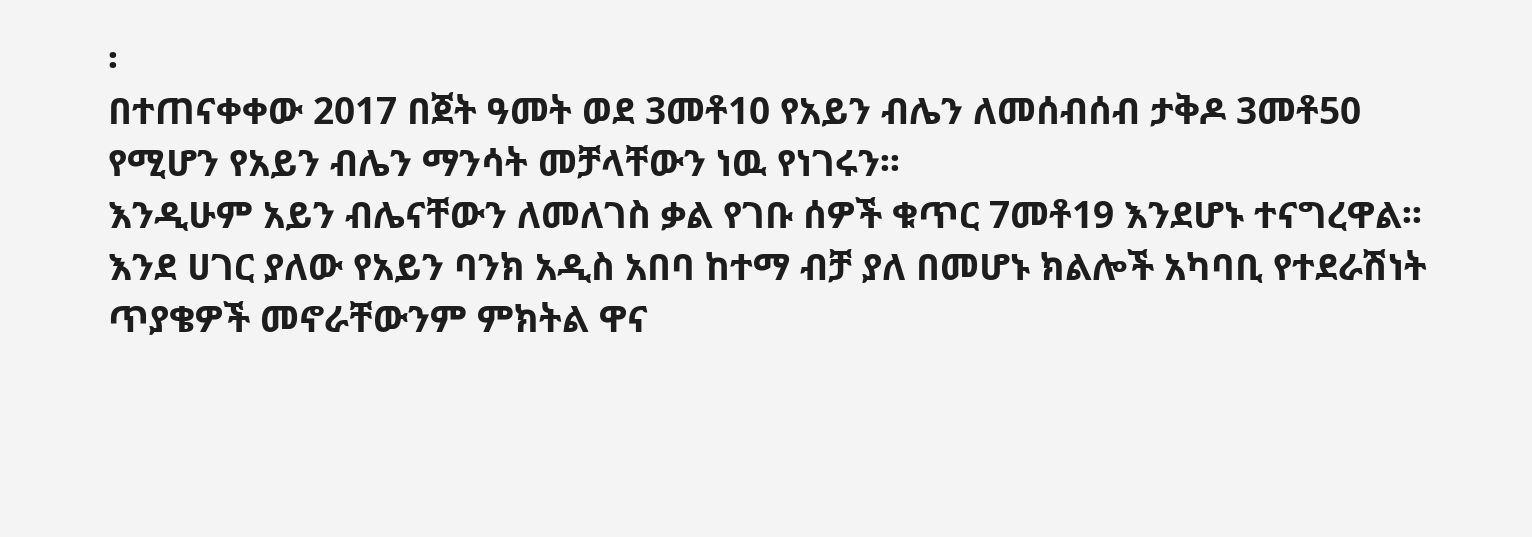፡
በተጠናቀቀው 2017 በጀት ዓመት ወደ 3መቶ10 የአይን ብሌን ለመሰብሰብ ታቅዶ 3መቶ50 የሚሆን የአይን ብሌን ማንሳት መቻላቸውን ነዉ የነገሩን፡፡
እንዲሁም አይን ብሌናቸውን ለመለገስ ቃል የገቡ ሰዎች ቁጥር 7መቶ19 እንደሆኑ ተናግረዋል፡፡
እንደ ሀገር ያለው የአይን ባንክ አዲስ አበባ ከተማ ብቻ ያለ በመሆኑ ክልሎች አካባቢ የተደራሽነት ጥያቄዎች መኖራቸውንም ምክትል ዋና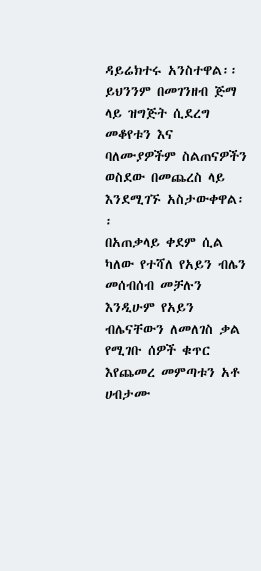ዳይሬክተሩ አንስተዋል፡፡
ይህንንም በመገንዘብ ጅማ ላይ ዝግጅት ሲደረግ መቆየቱን እና ባለሙያዎችም ስልጠናዎችን ወስደው በመጨረስ ላይ እንደሚገኙ አስታውቀዋል፡፡
በአጠቃላይ ቀደም ሲል ካለው የተሻለ የአይን ብሌን መሰብሰብ መቻሉን እንዲሁም የአይን ብሌናቸውን ለመለገስ ቃል የሚገቡ ሰዎች ቁጥር እየጨመረ መምጣቱን አቶ ሀብታሙ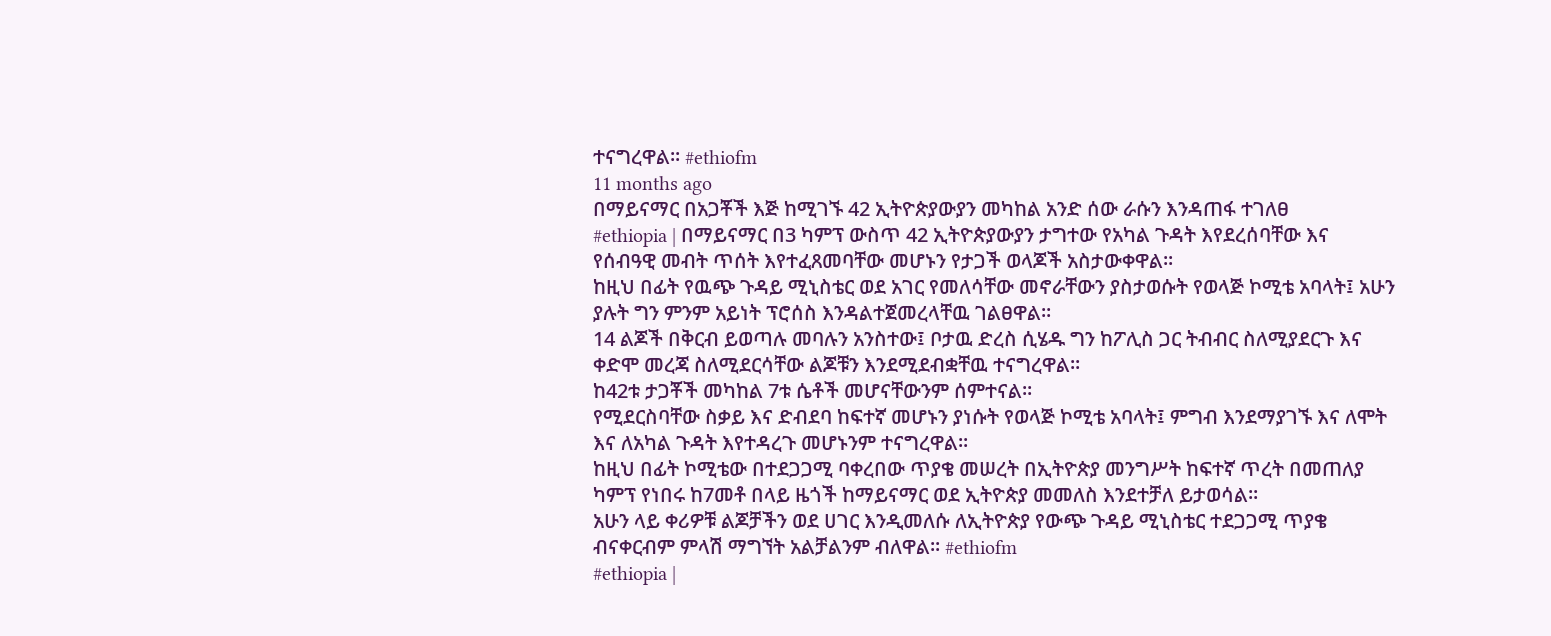ተናግረዋል፡፡ #ethiofm
11 months ago
በማይናማር በአጋቾች እጅ ከሚገኙ 42 ኢትዮጵያውያን መካከል አንድ ሰው ራሱን እንዳጠፋ ተገለፀ
#ethiopia | በማይናማር በ3 ካምፕ ውስጥ 42 ኢትዮጵያውያን ታግተው የአካል ጉዳት እየደረሰባቸው እና የሰብዓዊ መብት ጥሰት እየተፈጸመባቸው መሆኑን የታጋች ወላጆች አስታውቀዋል፡፡
ከዚህ በፊት የዉጭ ጉዳይ ሚኒስቴር ወደ አገር የመለሳቸው መኖራቸውን ያስታወሱት የወላጅ ኮሚቴ አባላት፤ አሁን ያሉት ግን ምንም አይነት ፕሮሰስ እንዳልተጀመረላቸዉ ገልፀዋል።
14 ልጆች በቅርብ ይወጣሉ መባሉን አንስተው፤ ቦታዉ ድረስ ሲሄዱ ግን ከፖሊስ ጋር ትብብር ስለሚያደርጉ እና ቀድሞ መረጃ ስለሚደርሳቸው ልጆቹን እንደሚደብቋቸዉ ተናግረዋል።
ከ42ቱ ታጋቾች መካከል 7ቱ ሴቶች መሆናቸውንም ሰምተናል።
የሚደርስባቸው ስቃይ እና ድብደባ ከፍተኛ መሆኑን ያነሱት የወላጅ ኮሚቴ አባላት፤ ምግብ እንደማያገኙ እና ለሞት እና ለአካል ጉዳት እየተዳረጉ መሆኑንም ተናግረዋል፡፡
ከዚህ በፊት ኮሚቴው በተደጋጋሚ ባቀረበው ጥያቄ መሠረት በኢትዮጵያ መንግሥት ከፍተኛ ጥረት በመጠለያ ካምፕ የነበሩ ከ7መቶ በላይ ዜጎች ከማይናማር ወደ ኢትዮጵያ መመለስ እንደተቻለ ይታወሳል።
አሁን ላይ ቀሪዎቹ ልጆቻችን ወደ ሀገር እንዲመለሱ ለኢትዮጵያ የውጭ ጉዳይ ሚኒስቴር ተደጋጋሚ ጥያቄ ብናቀርብም ምላሽ ማግኘት አልቻልንም ብለዋል፡፡ #ethiofm
#ethiopia |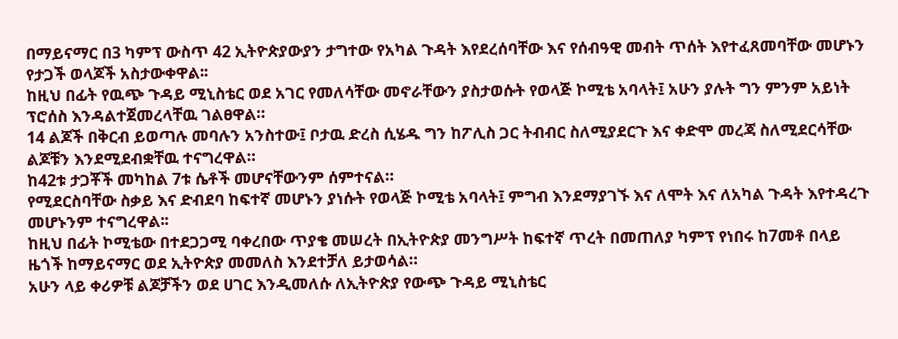በማይናማር በ3 ካምፕ ውስጥ 42 ኢትዮጵያውያን ታግተው የአካል ጉዳት እየደረሰባቸው እና የሰብዓዊ መብት ጥሰት እየተፈጸመባቸው መሆኑን የታጋች ወላጆች አስታውቀዋል፡፡
ከዚህ በፊት የዉጭ ጉዳይ ሚኒስቴር ወደ አገር የመለሳቸው መኖራቸውን ያስታወሱት የወላጅ ኮሚቴ አባላት፤ አሁን ያሉት ግን ምንም አይነት ፕሮሰስ እንዳልተጀመረላቸዉ ገልፀዋል።
14 ልጆች በቅርብ ይወጣሉ መባሉን አንስተው፤ ቦታዉ ድረስ ሲሄዱ ግን ከፖሊስ ጋር ትብብር ስለሚያደርጉ እና ቀድሞ መረጃ ስለሚደርሳቸው ልጆቹን እንደሚደብቋቸዉ ተናግረዋል።
ከ42ቱ ታጋቾች መካከል 7ቱ ሴቶች መሆናቸውንም ሰምተናል።
የሚደርስባቸው ስቃይ እና ድብደባ ከፍተኛ መሆኑን ያነሱት የወላጅ ኮሚቴ አባላት፤ ምግብ እንደማያገኙ እና ለሞት እና ለአካል ጉዳት እየተዳረጉ መሆኑንም ተናግረዋል፡፡
ከዚህ በፊት ኮሚቴው በተደጋጋሚ ባቀረበው ጥያቄ መሠረት በኢትዮጵያ መንግሥት ከፍተኛ ጥረት በመጠለያ ካምፕ የነበሩ ከ7መቶ በላይ ዜጎች ከማይናማር ወደ ኢትዮጵያ መመለስ እንደተቻለ ይታወሳል።
አሁን ላይ ቀሪዎቹ ልጆቻችን ወደ ሀገር እንዲመለሱ ለኢትዮጵያ የውጭ ጉዳይ ሚኒስቴር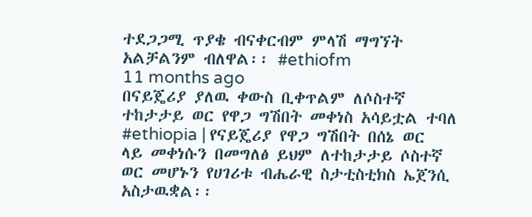ተደጋጋሚ ጥያቄ ብናቀርብም ምላሽ ማግኘት አልቻልንም ብለዋል፡፡ #ethiofm
11 months ago
በናይጄሪያ ያለዉ ቀውስ ቢቀጥልም ለሶስተኛ ተከታታይ ወር የዋጋ ግሽበት መቀነስ አሳይቷል ተባለ
#ethiopia | የናይጄሪያ የዋጋ ግሽበት በሰኔ ወር ላይ መቀነሱን በመግለፅ ይህም ለተከታታይ ሶስተኛ ወር መሆኑን የሀገሪቱ ብሔራዊ ስታቲስቲክስ ኤጀንሲ አስታዉቋል፡፡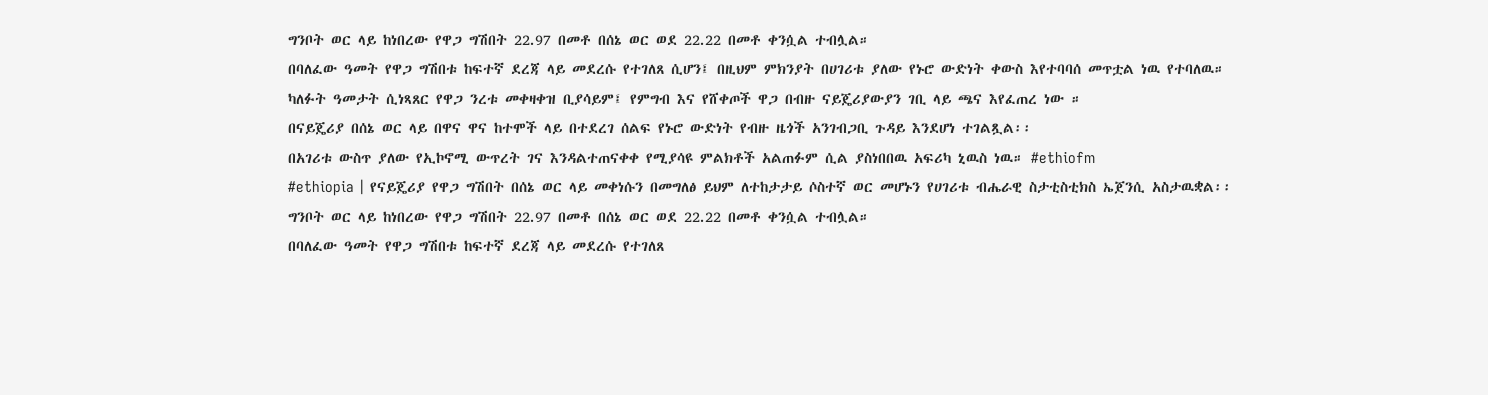ግንቦት ወር ላይ ከነበረው የዋጋ ግሽበት 22.97 በመቶ በሰኔ ወር ወደ 22.22 በመቶ ቀንሷል ተብሏል።
በባለፈው ዓመት የዋጋ ግሽበቱ ከፍተኛ ደረጃ ላይ መደረሱ የተገለጸ ሲሆን፤ በዚህም ምክንያት በሀገሪቱ ያለው የኑሮ ውድነት ቀውስ እየተባባሰ መጥቷል ነዉ የተባለዉ።
ካለፉት ዓመታት ሲነጻጸር የዋጋ ንረቱ መቀዛቀዝ ቢያሳይም፤ የምግብ እና የሸቀጦች ዋጋ በብዙ ናይጄሪያውያን ገቢ ላይ ጫና እየፈጠረ ነው ።
በናይጄሪያ በሰኔ ወር ላይ በዋና ዋና ከተሞች ላይ በተደረገ ሰልፍ የኑሮ ውድነት የብዙ ዜጎች አንገብጋቢ ጉዳይ እንደሆነ ተገልጿል፡፡
በአገሪቱ ውስጥ ያለው የኢኮኖሚ ውጥረት ገና እንዳልተጠናቀቀ የሚያሳዩ ምልክቶች አልጠፉም ሲል ያስነበበዉ አፍሪካ ኒዉስ ነዉ። #ethiofm
#ethiopia | የናይጄሪያ የዋጋ ግሽበት በሰኔ ወር ላይ መቀነሱን በመግለፅ ይህም ለተከታታይ ሶስተኛ ወር መሆኑን የሀገሪቱ ብሔራዊ ስታቲስቲክስ ኤጀንሲ አስታዉቋል፡፡
ግንቦት ወር ላይ ከነበረው የዋጋ ግሽበት 22.97 በመቶ በሰኔ ወር ወደ 22.22 በመቶ ቀንሷል ተብሏል።
በባለፈው ዓመት የዋጋ ግሽበቱ ከፍተኛ ደረጃ ላይ መደረሱ የተገለጸ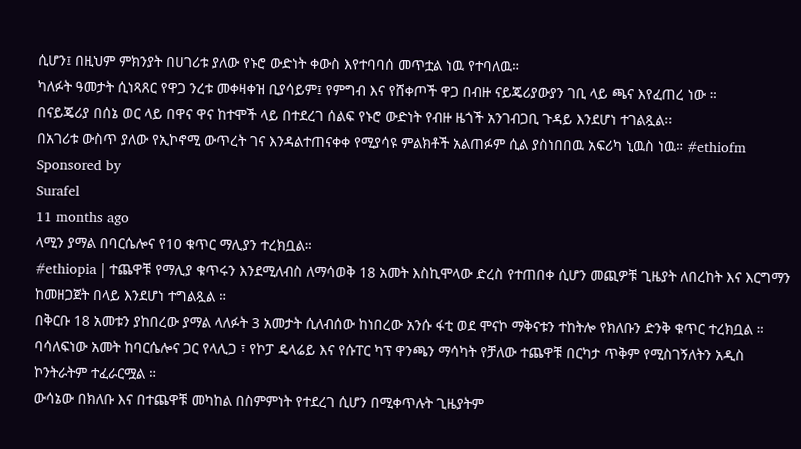ሲሆን፤ በዚህም ምክንያት በሀገሪቱ ያለው የኑሮ ውድነት ቀውስ እየተባባሰ መጥቷል ነዉ የተባለዉ።
ካለፉት ዓመታት ሲነጻጸር የዋጋ ንረቱ መቀዛቀዝ ቢያሳይም፤ የምግብ እና የሸቀጦች ዋጋ በብዙ ናይጄሪያውያን ገቢ ላይ ጫና እየፈጠረ ነው ።
በናይጄሪያ በሰኔ ወር ላይ በዋና ዋና ከተሞች ላይ በተደረገ ሰልፍ የኑሮ ውድነት የብዙ ዜጎች አንገብጋቢ ጉዳይ እንደሆነ ተገልጿል፡፡
በአገሪቱ ውስጥ ያለው የኢኮኖሚ ውጥረት ገና እንዳልተጠናቀቀ የሚያሳዩ ምልክቶች አልጠፉም ሲል ያስነበበዉ አፍሪካ ኒዉስ ነዉ። #ethiofm
Sponsored by
Surafel
11 months ago
ላሚን ያማል በባርሴሎና የ10 ቁጥር ማሊያን ተረክቧል።
#ethiopia | ተጨዋቹ የማሊያ ቁጥሩን እንደሚለብስ ለማሳወቅ 18 አመት እስኪሞላው ድረስ የተጠበቀ ሲሆን መጪዎቹ ጊዜያት ለበረከት እና እርግማን ከመዘጋጀት በላይ እንደሆነ ተግልጿል ።
በቅርቡ 18 አመቱን ያከበረው ያማል ላለፉት 3 አመታት ሲለብሰው ከነበረው አንሱ ፋቲ ወደ ሞናኮ ማቅናቱን ተከትሎ የክለቡን ድንቅ ቁጥር ተረክቧል ።
ባሳለፍነው አመት ከባርሴሎና ጋር የላሊጋ ፣ የኮፓ ዴላሬይ እና የሱፐር ካፕ ዋንጫን ማሳካት የቻለው ተጨዋቹ በርካታ ጥቅም የሚስገኝለትን አዲስ ኮንትራትም ተፈራርሟል ።
ውሳኔው በክለቡ እና በተጨዋቹ መካከል በስምምነት የተደረገ ሲሆን በሚቀጥሉት ጊዜያትም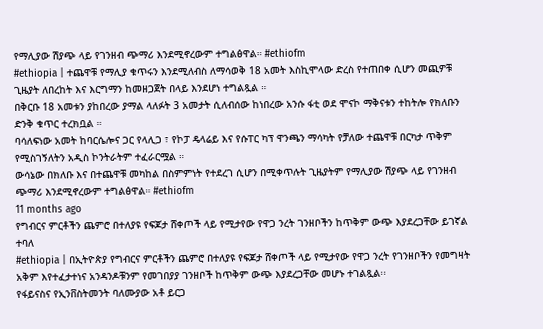የማሊያው ሽያጭ ላይ የገንዘብ ጭማሪ እንደሚኖረውም ተግልፅዋል። #ethiofm
#ethiopia | ተጨዋቹ የማሊያ ቁጥሩን እንደሚለብስ ለማሳወቅ 18 አመት እስኪሞላው ድረስ የተጠበቀ ሲሆን መጪዎቹ ጊዜያት ለበረከት እና እርግማን ከመዘጋጀት በላይ እንደሆነ ተግልጿል ።
በቅርቡ 18 አመቱን ያከበረው ያማል ላለፉት 3 አመታት ሲለብሰው ከነበረው አንሱ ፋቲ ወደ ሞናኮ ማቅናቱን ተከትሎ የክለቡን ድንቅ ቁጥር ተረክቧል ።
ባሳለፍነው አመት ከባርሴሎና ጋር የላሊጋ ፣ የኮፓ ዴላሬይ እና የሱፐር ካፕ ዋንጫን ማሳካት የቻለው ተጨዋቹ በርካታ ጥቅም የሚስገኝለትን አዲስ ኮንትራትም ተፈራርሟል ።
ውሳኔው በክለቡ እና በተጨዋቹ መካከል በስምምነት የተደረገ ሲሆን በሚቀጥሉት ጊዜያትም የማሊያው ሽያጭ ላይ የገንዘብ ጭማሪ እንደሚኖረውም ተግልፅዋል። #ethiofm
11 months ago
የግብርና ምርቶችን ጨምሮ በተለያዩ የፍጆታ ሸቀጦች ላይ የሚታየው የዋጋ ንረት ገንዘቦችን ከጥቅም ውጭ እያደረጋቸው ይገኛል ተባለ
#ethiopia | በኢትዮጵያ የግብርና ምርቶችን ጨምሮ በተለያዩ የፍጆታ ሸቀጦች ላይ የሚታየው የዋጋ ንረት የገንዘቦችን የመግዛት አቅም እየተፈታተነና አንዳንዶቹንም የመገበያያ ገንዘቦች ከጥቅም ውጭ እያደረጋቸው መሆኑ ተገልጿል፡፡
የፋይናስና የኢንቨስትመንት ባለሙያው አቶ ይርጋ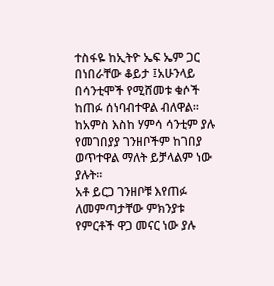ተስፋዬ ከኢትዮ ኤፍ ኤም ጋር በነበራቸው ቆይታ ፤አሁንላይ በሳንቲሞች የሚሸመቱ ቁሶች ከጠፉ ሰነባብተዋል ብለዋል፡፡
ከአምስ እስከ ሃምሳ ሳንቲም ያሉ የመገበያያ ገንዘቦችም ከገበያ ወጥተዋል ማለት ይቻላልም ነው ያሉት፡፡
አቶ ይርጋ ገንዘቦቹ እየጠፉ ለመምጣታቸው ምክንያቱ የምርቶች ዋጋ መናር ነው ያሉ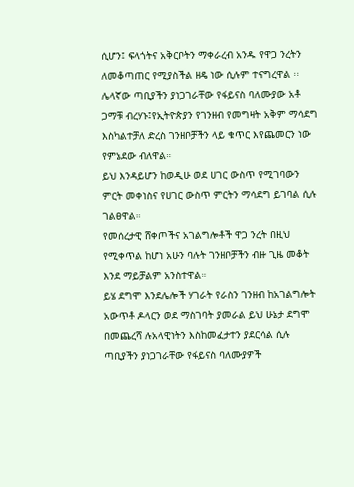ሲሆን፤ ፍላጎትና አቅርቦትን ማቀራረብ አንዱ የዋጋ ንረትን ለመቆጣጠር የሚያስችል ዘዴ ነው ሲሉም ተናግረዋል ፡፡
ሌላኛው ጣቢያችን ያነጋገራቸው የፋይናስ ባለሙያው አቶ ጋማቹ ብረሃኑ፤የኢትዮጵያን የገንዘብ የመግዛት አቅም ማሳደግ እስካልተቻለ ድረስ ገንዘቦቻችን ላይ ቁጥር እየጨመርን ነው የምኔደው ብለዋል።
ይህ እንዳይሆን ከወዲሁ ወደ ሀገር ውስጥ የሚገባውን ምርት መቀነስና የሀገር ውስጥ ምርትን ማሳደግ ይገባል ሲሉ ገልፀዋል።
የመሰረታዊ ሸቀጦችና አገልግሎቶች ዋጋ ንረት በዚህ የሚቀጥል ከሆነ አሁን ባሉት ገንዘቦቻችን ብዙ ጊዜ መቆት እንደ ማይቻልም አንስተዋል።
ይሄ ደግሞ እንደሌሎች ሃገራት የራስን ገንዘብ ከአገልግሎት አውጥቶ ዶላርን ወደ ማስገባት ያመራል ይህ ሁኔታ ደግሞ በመጨረሻ ሉአላዊነትን እስከመፈታተን ያደርሳል ሲሉ ጣቢያችን ያነጋገራቸው የፋይናስ ባለሙያዎች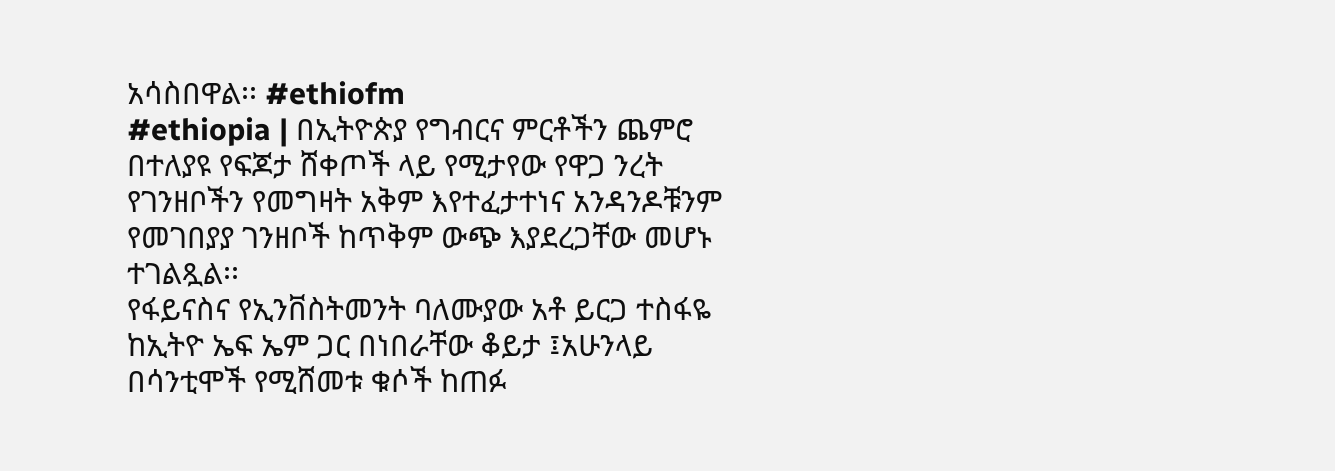አሳስበዋል፡፡ #ethiofm
#ethiopia | በኢትዮጵያ የግብርና ምርቶችን ጨምሮ በተለያዩ የፍጆታ ሸቀጦች ላይ የሚታየው የዋጋ ንረት የገንዘቦችን የመግዛት አቅም እየተፈታተነና አንዳንዶቹንም የመገበያያ ገንዘቦች ከጥቅም ውጭ እያደረጋቸው መሆኑ ተገልጿል፡፡
የፋይናስና የኢንቨስትመንት ባለሙያው አቶ ይርጋ ተስፋዬ ከኢትዮ ኤፍ ኤም ጋር በነበራቸው ቆይታ ፤አሁንላይ በሳንቲሞች የሚሸመቱ ቁሶች ከጠፉ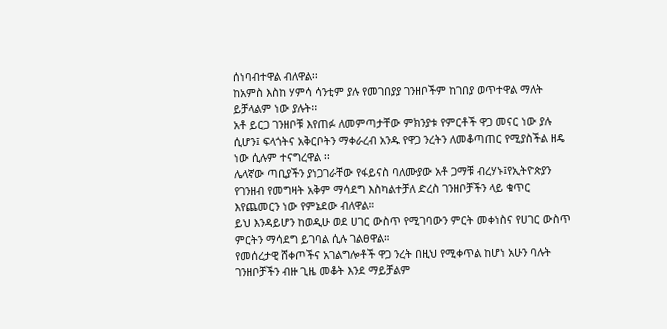ሰነባብተዋል ብለዋል፡፡
ከአምስ እስከ ሃምሳ ሳንቲም ያሉ የመገበያያ ገንዘቦችም ከገበያ ወጥተዋል ማለት ይቻላልም ነው ያሉት፡፡
አቶ ይርጋ ገንዘቦቹ እየጠፉ ለመምጣታቸው ምክንያቱ የምርቶች ዋጋ መናር ነው ያሉ ሲሆን፤ ፍላጎትና አቅርቦትን ማቀራረብ አንዱ የዋጋ ንረትን ለመቆጣጠር የሚያስችል ዘዴ ነው ሲሉም ተናግረዋል ፡፡
ሌላኛው ጣቢያችን ያነጋገራቸው የፋይናስ ባለሙያው አቶ ጋማቹ ብረሃኑ፤የኢትዮጵያን የገንዘብ የመግዛት አቅም ማሳደግ እስካልተቻለ ድረስ ገንዘቦቻችን ላይ ቁጥር እየጨመርን ነው የምኔደው ብለዋል።
ይህ እንዳይሆን ከወዲሁ ወደ ሀገር ውስጥ የሚገባውን ምርት መቀነስና የሀገር ውስጥ ምርትን ማሳደግ ይገባል ሲሉ ገልፀዋል።
የመሰረታዊ ሸቀጦችና አገልግሎቶች ዋጋ ንረት በዚህ የሚቀጥል ከሆነ አሁን ባሉት ገንዘቦቻችን ብዙ ጊዜ መቆት እንደ ማይቻልም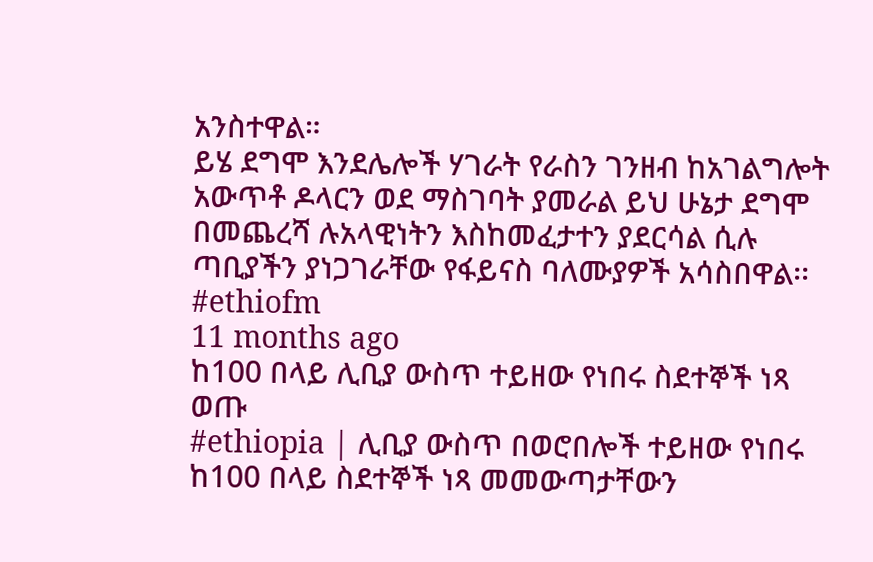አንስተዋል።
ይሄ ደግሞ እንደሌሎች ሃገራት የራስን ገንዘብ ከአገልግሎት አውጥቶ ዶላርን ወደ ማስገባት ያመራል ይህ ሁኔታ ደግሞ በመጨረሻ ሉአላዊነትን እስከመፈታተን ያደርሳል ሲሉ ጣቢያችን ያነጋገራቸው የፋይናስ ባለሙያዎች አሳስበዋል፡፡ #ethiofm
11 months ago
ከ100 በላይ ሊቢያ ውስጥ ተይዘው የነበሩ ስደተኞች ነጻ ወጡ
#ethiopia | ሊቢያ ውስጥ በወሮበሎች ተይዘው የነበሩ ከ100 በላይ ስደተኞች ነጻ መመውጣታቸውን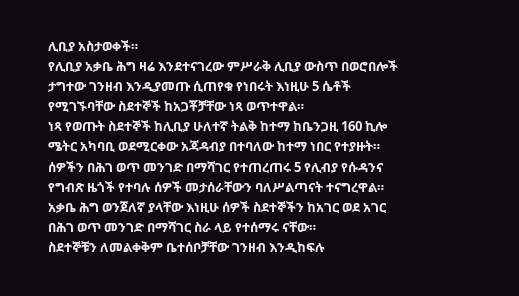ሊቢያ አስታወቀች።
የሊቢያ አቃቤ ሕግ ዛሬ እንደተናገረው ምሥራቅ ሊቢያ ውስጥ በወሮበሎች ታግተው ገንዘብ እንዲያመጡ ሲጠየቁ የነበሩት እነዚሁ 5 ሴቶች የሚገኙባቸው ስደተኞች ከአጋቾቻቸው ነጻ ወጥተዋል።
ነጻ የወጡት ስደተኞች ከሊቢያ ሁለተኛ ትልቅ ከተማ ከቤንጋዚ 160 ኪሎ ሜትር አካባቢ ወደሚርቀው አጃዳብያ በተባለው ከተማ ነበር የተያዙት።
ሰዎችን በሕገ ወጥ መንገድ በማሻገር የተጠረጠሩ 5 የሊብያ የሱዳንና የግብጽ ዜጎች የተባሉ ሰዎች መታሰራቸውን ባለሥልጣናት ተናግረዋል። አቃቤ ሕግ ወንጀለኛ ያላቸው እነዚሁ ሰዎች ስደተኞችን ከአገር ወደ አገር በሕገ ወጥ መንገድ በማሻገር ስራ ላይ የተሰማሩ ናቸው።
ስደተኞቹን ለመልቀቅም ቤተሰቦቻቸው ገንዘብ እንዲከፍሉ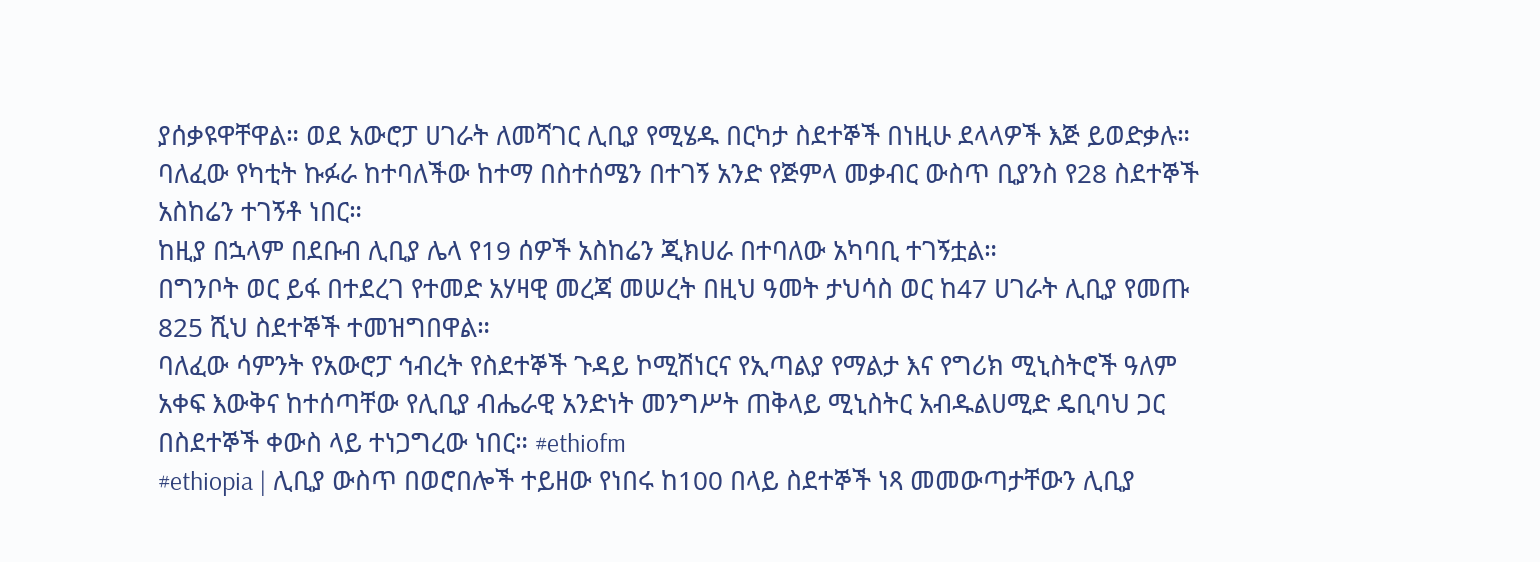ያሰቃዩዋቸዋል። ወደ አውሮፓ ሀገራት ለመሻገር ሊቢያ የሚሄዱ በርካታ ስደተኞች በነዚሁ ደላላዎች እጅ ይወድቃሉ።
ባለፈው የካቲት ኩፉራ ከተባለችው ከተማ በስተሰሜን በተገኝ አንድ የጅምላ መቃብር ውስጥ ቢያንስ የ28 ስደተኞች አስከሬን ተገኝቶ ነበር።
ከዚያ በኋላም በደቡብ ሊቢያ ሌላ የ19 ሰዎች አስከሬን ጂክሀራ በተባለው አካባቢ ተገኝቷል።
በግንቦት ወር ይፋ በተደረገ የተመድ አሃዛዊ መረጃ መሠረት በዚህ ዓመት ታህሳስ ወር ከ47 ሀገራት ሊቢያ የመጡ 825 ሺህ ስደተኞች ተመዝግበዋል።
ባለፈው ሳምንት የአውሮፓ ኅብረት የስደተኞች ጉዳይ ኮሚሽነርና የኢጣልያ የማልታ እና የግሪክ ሚኒስትሮች ዓለም አቀፍ እውቅና ከተሰጣቸው የሊቢያ ብሔራዊ አንድነት መንግሥት ጠቅላይ ሚኒስትር አብዱልሀሚድ ዴቢባህ ጋር በስደተኞች ቀውስ ላይ ተነጋግረው ነበር። #ethiofm
#ethiopia | ሊቢያ ውስጥ በወሮበሎች ተይዘው የነበሩ ከ100 በላይ ስደተኞች ነጻ መመውጣታቸውን ሊቢያ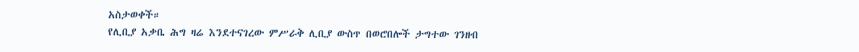አስታወቀች።
የሊቢያ አቃቤ ሕግ ዛሬ እንደተናገረው ምሥራቅ ሊቢያ ውስጥ በወሮበሎች ታግተው ገንዘብ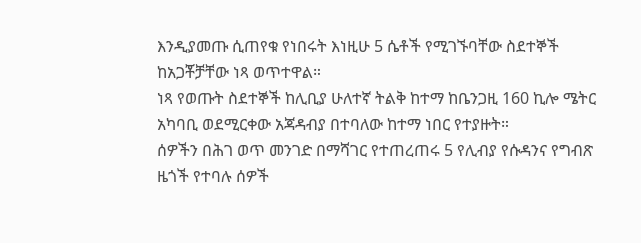እንዲያመጡ ሲጠየቁ የነበሩት እነዚሁ 5 ሴቶች የሚገኙባቸው ስደተኞች ከአጋቾቻቸው ነጻ ወጥተዋል።
ነጻ የወጡት ስደተኞች ከሊቢያ ሁለተኛ ትልቅ ከተማ ከቤንጋዚ 160 ኪሎ ሜትር አካባቢ ወደሚርቀው አጃዳብያ በተባለው ከተማ ነበር የተያዙት።
ሰዎችን በሕገ ወጥ መንገድ በማሻገር የተጠረጠሩ 5 የሊብያ የሱዳንና የግብጽ ዜጎች የተባሉ ሰዎች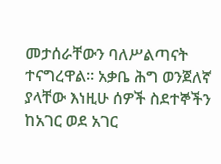መታሰራቸውን ባለሥልጣናት ተናግረዋል። አቃቤ ሕግ ወንጀለኛ ያላቸው እነዚሁ ሰዎች ስደተኞችን ከአገር ወደ አገር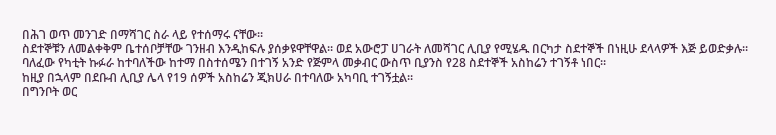በሕገ ወጥ መንገድ በማሻገር ስራ ላይ የተሰማሩ ናቸው።
ስደተኞቹን ለመልቀቅም ቤተሰቦቻቸው ገንዘብ እንዲከፍሉ ያሰቃዩዋቸዋል። ወደ አውሮፓ ሀገራት ለመሻገር ሊቢያ የሚሄዱ በርካታ ስደተኞች በነዚሁ ደላላዎች እጅ ይወድቃሉ።
ባለፈው የካቲት ኩፉራ ከተባለችው ከተማ በስተሰሜን በተገኝ አንድ የጅምላ መቃብር ውስጥ ቢያንስ የ28 ስደተኞች አስከሬን ተገኝቶ ነበር።
ከዚያ በኋላም በደቡብ ሊቢያ ሌላ የ19 ሰዎች አስከሬን ጂክሀራ በተባለው አካባቢ ተገኝቷል።
በግንቦት ወር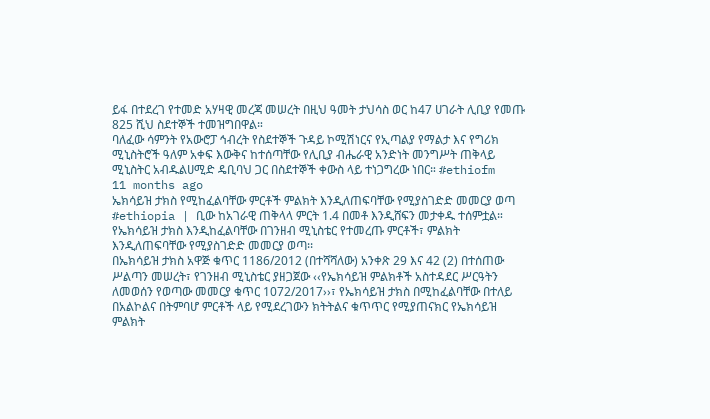ይፋ በተደረገ የተመድ አሃዛዊ መረጃ መሠረት በዚህ ዓመት ታህሳስ ወር ከ47 ሀገራት ሊቢያ የመጡ 825 ሺህ ስደተኞች ተመዝግበዋል።
ባለፈው ሳምንት የአውሮፓ ኅብረት የስደተኞች ጉዳይ ኮሚሽነርና የኢጣልያ የማልታ እና የግሪክ ሚኒስትሮች ዓለም አቀፍ እውቅና ከተሰጣቸው የሊቢያ ብሔራዊ አንድነት መንግሥት ጠቅላይ ሚኒስትር አብዱልሀሚድ ዴቢባህ ጋር በስደተኞች ቀውስ ላይ ተነጋግረው ነበር። #ethiofm
11 months ago
ኤክሳይዝ ታክስ የሚከፈልባቸው ምርቶች ምልክት እንዲለጠፍባቸው የሚያስገድድ መመርያ ወጣ
#ethiopia | ቢው ከአገራዊ ጠቅላላ ምርት 1.4 በመቶ እንዲሸፍን መታቀዱ ተሰምቷል።
የኤክሳይዝ ታክስ እንዲከፈልባቸው በገንዘብ ሚኒስቴር የተመረጡ ምርቶች፣ ምልክት እንዲለጠፍባቸው የሚያስገድድ መመርያ ወጣ፡፡
በኤክሳይዝ ታክስ አዋጅ ቁጥር 1186/2012 (በተሻሻለው) አንቀጽ 29 እና 42 (2) በተሰጠው ሥልጣን መሠረት፣ የገንዘብ ሚኒስቴር ያዘጋጀው ‹‹የኤክሳይዝ ምልክቶች አስተዳደር ሥርዓትን ለመወሰን የወጣው መመርያ ቁጥር 1072/2017››፣ የኤክሳይዝ ታክስ በሚከፈልባቸው በተለይ በአልኮልና በትምባሆ ምርቶች ላይ የሚደረገውን ክትትልና ቁጥጥር የሚያጠናክር የኤክሳይዝ ምልክት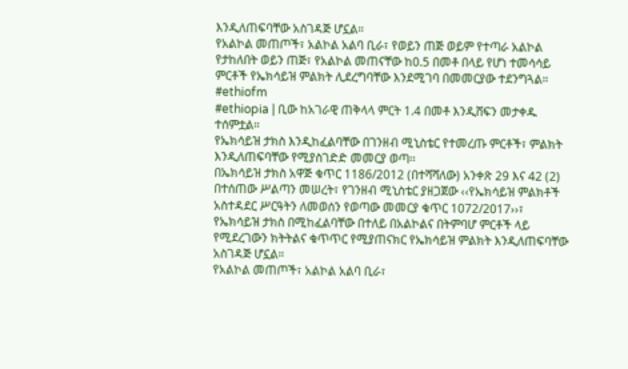እንዲለጠፍባቸው አስገዳጅ ሆኗል።
የአልኮል መጠጦች፣ አልኮል አልባ ቢራ፣ የወይን ጠጅ ወይም የተጣራ አልኮል የታከለበት ወይን ጠጅ፣ የአልኮል መጠናቸው ከ0.5 በመቶ በላይ የሆነ ተመሳሳይ ምርቶች የኤክሳይዝ ምልክት ሊደረግባቸው እንደሚገባ በመመርያው ተደንግጓል። #ethiofm
#ethiopia | ቢው ከአገራዊ ጠቅላላ ምርት 1.4 በመቶ እንዲሸፍን መታቀዱ ተሰምቷል።
የኤክሳይዝ ታክስ እንዲከፈልባቸው በገንዘብ ሚኒስቴር የተመረጡ ምርቶች፣ ምልክት እንዲለጠፍባቸው የሚያስገድድ መመርያ ወጣ፡፡
በኤክሳይዝ ታክስ አዋጅ ቁጥር 1186/2012 (በተሻሻለው) አንቀጽ 29 እና 42 (2) በተሰጠው ሥልጣን መሠረት፣ የገንዘብ ሚኒስቴር ያዘጋጀው ‹‹የኤክሳይዝ ምልክቶች አስተዳደር ሥርዓትን ለመወሰን የወጣው መመርያ ቁጥር 1072/2017››፣ የኤክሳይዝ ታክስ በሚከፈልባቸው በተለይ በአልኮልና በትምባሆ ምርቶች ላይ የሚደረገውን ክትትልና ቁጥጥር የሚያጠናክር የኤክሳይዝ ምልክት እንዲለጠፍባቸው አስገዳጅ ሆኗል።
የአልኮል መጠጦች፣ አልኮል አልባ ቢራ፣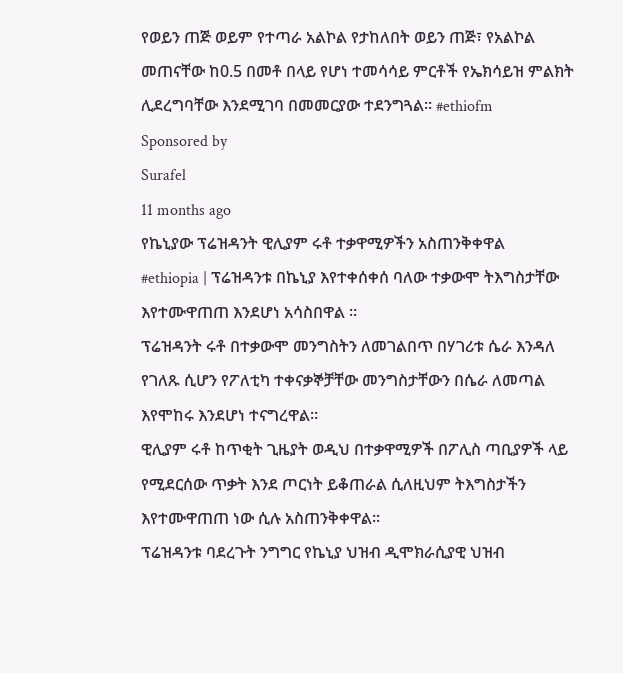የወይን ጠጅ ወይም የተጣራ አልኮል የታከለበት ወይን ጠጅ፣ የአልኮል መጠናቸው ከ0.5 በመቶ በላይ የሆነ ተመሳሳይ ምርቶች የኤክሳይዝ ምልክት ሊደረግባቸው እንደሚገባ በመመርያው ተደንግጓል። #ethiofm
Sponsored by
Surafel
11 months ago
የኬኒያው ፕሬዝዳንት ዊሊያም ሩቶ ተቃዋሚዎችን አስጠንቅቀዋል
#ethiopia | ፕሬዝዳንቱ በኬኒያ እየተቀሰቀሰ ባለው ተቃውሞ ትእግስታቸው እየተሙዋጠጠ እንደሆነ አሳስበዋል ፡፡
ፕሬዝዳንት ሩቶ በተቃውሞ መንግስትን ለመገልበጥ በሃገሪቱ ሴራ እንዳለ የገለጹ ሲሆን የፖለቲካ ተቀናቃኞቻቸው መንግስታቸውን በሴራ ለመጣል እየሞከሩ እንደሆነ ተናግረዋል፡፡
ዊሊያም ሩቶ ከጥቂት ጊዜያት ወዲህ በተቃዋሚዎች በፖሊስ ጣቢያዎች ላይ የሚደርሰው ጥቃት እንደ ጦርነት ይቆጠራል ሲለዚህም ትእግስታችን እየተሙዋጠጠ ነው ሲሉ አስጠንቅቀዋል፡፡
ፕሬዝዳንቱ ባደረጉት ንግግር የኬኒያ ህዝብ ዲሞክራሲያዊ ህዝብ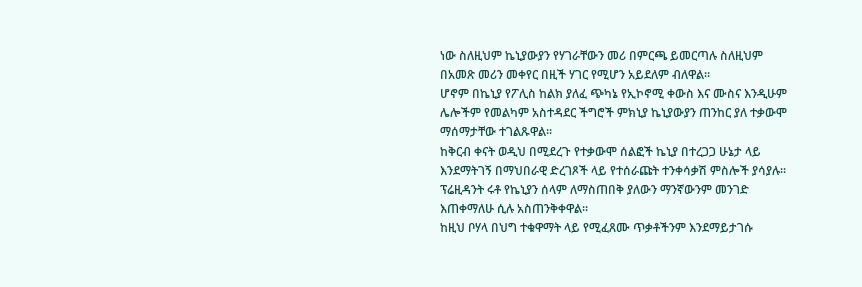ነው ስለዚህም ኬኒያውያን የሃገራቸውን መሪ በምርጫ ይመርጣሉ ስለዚህም በአመጽ መሪን መቀየር በዚች ሃገር የሚሆን አይደለም ብለዋል፡፡
ሆኖም በኬኒያ የፖሊስ ከልክ ያለፈ ጭካኔ የኢኮኖሚ ቀውስ እና ሙስና እንዲሁም ሌሎችም የመልካም አስተዳደር ችግሮች ምክኒያ ኬኒያውያን ጠንከር ያለ ተቃውሞ ማሰማታቸው ተገልጹዋል፡፡
ከቅርብ ቀናት ወዲህ በሚደረጉ የተቃውሞ ሰልፎች ኬኒያ በተረጋጋ ሁኔታ ላይ እንደማትገኝ በማህበራዊ ድረገጾች ላይ የተሰራጩት ተንቀሳቃሽ ምስሎች ያሳያሉ፡፡
ፕሬዚዳንት ሩቶ የኬኒያን ሰላም ለማስጠበቅ ያለውን ማንኛውንም መንገድ እጠቀማለሁ ሲሉ አስጠንቅቀዋል፡፡
ከዚህ ቦሃላ በህግ ተቁዋማት ላይ የሚፈጸሙ ጥቃቶችንም እንደማይታገሱ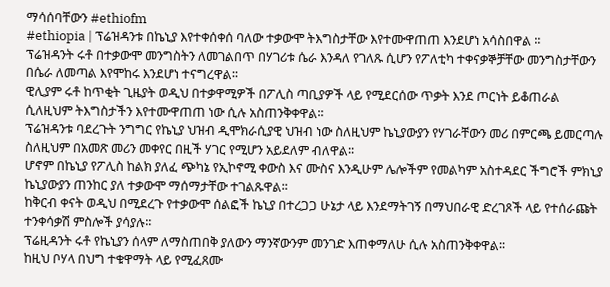ማሳሰባቸውን #ethiofm
#ethiopia | ፕሬዝዳንቱ በኬኒያ እየተቀሰቀሰ ባለው ተቃውሞ ትእግስታቸው እየተሙዋጠጠ እንደሆነ አሳስበዋል ፡፡
ፕሬዝዳንት ሩቶ በተቃውሞ መንግስትን ለመገልበጥ በሃገሪቱ ሴራ እንዳለ የገለጹ ሲሆን የፖለቲካ ተቀናቃኞቻቸው መንግስታቸውን በሴራ ለመጣል እየሞከሩ እንደሆነ ተናግረዋል፡፡
ዊሊያም ሩቶ ከጥቂት ጊዜያት ወዲህ በተቃዋሚዎች በፖሊስ ጣቢያዎች ላይ የሚደርሰው ጥቃት እንደ ጦርነት ይቆጠራል ሲለዚህም ትእግስታችን እየተሙዋጠጠ ነው ሲሉ አስጠንቅቀዋል፡፡
ፕሬዝዳንቱ ባደረጉት ንግግር የኬኒያ ህዝብ ዲሞክራሲያዊ ህዝብ ነው ስለዚህም ኬኒያውያን የሃገራቸውን መሪ በምርጫ ይመርጣሉ ስለዚህም በአመጽ መሪን መቀየር በዚች ሃገር የሚሆን አይደለም ብለዋል፡፡
ሆኖም በኬኒያ የፖሊስ ከልክ ያለፈ ጭካኔ የኢኮኖሚ ቀውስ እና ሙስና እንዲሁም ሌሎችም የመልካም አስተዳደር ችግሮች ምክኒያ ኬኒያውያን ጠንከር ያለ ተቃውሞ ማሰማታቸው ተገልጹዋል፡፡
ከቅርብ ቀናት ወዲህ በሚደረጉ የተቃውሞ ሰልፎች ኬኒያ በተረጋጋ ሁኔታ ላይ እንደማትገኝ በማህበራዊ ድረገጾች ላይ የተሰራጩት ተንቀሳቃሽ ምስሎች ያሳያሉ፡፡
ፕሬዚዳንት ሩቶ የኬኒያን ሰላም ለማስጠበቅ ያለውን ማንኛውንም መንገድ እጠቀማለሁ ሲሉ አስጠንቅቀዋል፡፡
ከዚህ ቦሃላ በህግ ተቁዋማት ላይ የሚፈጸሙ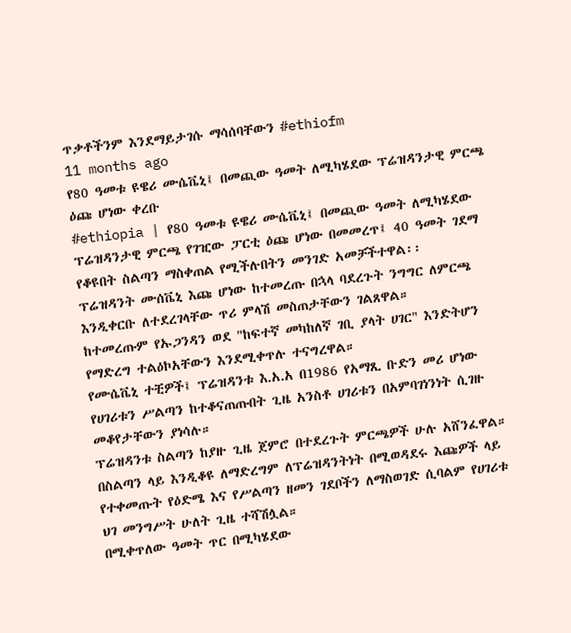ጥቃቶችንም እንደማይታገሱ ማሳሰባቸውን #ethiofm
11 months ago
የ80 ዓመቱ ዩዌሪ ሙሴቬኒ፤ በመጪው ዓመት ለሚካሄደው ፕሬዝዳንታዊ ምርጫ ዕጩ ሆነው ቀረቡ
#ethiopia | የ80 ዓመቱ ዩዌሪ ሙሴቬኒ፤ በመጪው ዓመት ለሚካሄደው ፕሬዝዳንታዊ ምርጫ የገዢው ፓርቲ ዕጩ ሆነው በመመረጥ፤ 40 ዓመት ገደማ የቆዩበት ስልጣን ማስቀጠል የሚችሉበትን መንገድ አመቻችተዋል፡፡
ፕሬዝዳንት ሙሰቬኒ እጩ ሆነው ከተመረጡ በኋላ ባደረጉት ንግግር ለምርጫ እንዲቀርቡ ለተደረገላቸው ጥሪ ምላሽ መስጠታቸውን ገልጸዋል።
ከተመረጡም የኡጋንዳን ወደ "ከፍተኛ መካከለኛ ገቢ ያላት ሀገር" እንድትሆን የማድረግ ተልዕኮአቸውን እንደሚቀጥሉ ተናግረዋል።
የሙሴቬኒ ተቺዎች፤ ፕሬዝዳንቱ እ.አ.አ በ1986 የአማጺ ቡድን መሪ ሆነው የሀገሪቱን ሥልጣን ከተቆናጠጡበት ጊዜ አንስቶ ሀገሪቱን በአምባገነንነት ሲገዙ መቆየታቸውን ያነሳሉ።
ፕሬዝዳንቱ ስልጣን ከያዙ ጊዜ ጀምሮ በተደረጉት ምርጫዎች ሁሉ አሸንፈዋል።
በስልጣን ላይ እንዲቆዩ ለማድረግም ለፕሬዝዳንትነት በሚወዳደሩ እጩዎች ላይ የተቀመጡት የዕድሜ እና የሥልጣን ዘመን ገደቦችን ለማስወገድ ሲባልም የሀገሪቱ ህገ መንግሥት ሁለት ጊዜ ተሻሽሏል።
በሚቀጥለው ዓመት ጥር በሚካሄደው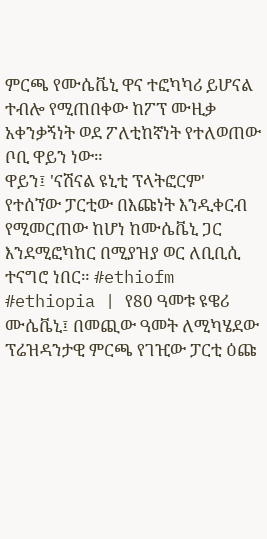ምርጫ የሙሴቬኒ ዋና ተፎካካሪ ይሆናል ተብሎ የሚጠበቀው ከፖፕ ሙዚቃ አቀንቃኝነት ወደ ፖለቲከኛነት የተለወጠው ቦቢ ዋይን ነው።
ዋይን፤ 'ናሽናል ዩኒቲ ፕላትፎርም' የተሰኘው ፓርቲው በእጩነት እንዲቀርብ የሚመርጠው ከሆነ ከሙሴቬኒ ጋር እንደሚፎካከር በሚያዝያ ወር ለቢቢሲ ተናግሮ ነበር። #ethiofm
#ethiopia | የ80 ዓመቱ ዩዌሪ ሙሴቬኒ፤ በመጪው ዓመት ለሚካሄደው ፕሬዝዳንታዊ ምርጫ የገዢው ፓርቲ ዕጩ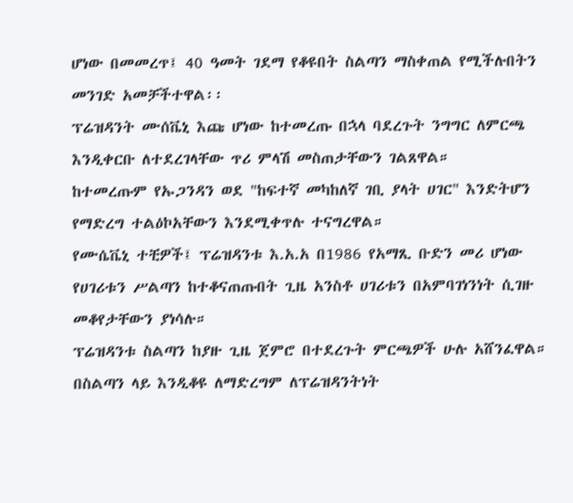ሆነው በመመረጥ፤ 40 ዓመት ገደማ የቆዩበት ስልጣን ማስቀጠል የሚችሉበትን መንገድ አመቻችተዋል፡፡
ፕሬዝዳንት ሙሰቬኒ እጩ ሆነው ከተመረጡ በኋላ ባደረጉት ንግግር ለምርጫ እንዲቀርቡ ለተደረገላቸው ጥሪ ምላሽ መስጠታቸውን ገልጸዋል።
ከተመረጡም የኡጋንዳን ወደ "ከፍተኛ መካከለኛ ገቢ ያላት ሀገር" እንድትሆን የማድረግ ተልዕኮአቸውን እንደሚቀጥሉ ተናግረዋል።
የሙሴቬኒ ተቺዎች፤ ፕሬዝዳንቱ እ.አ.አ በ1986 የአማጺ ቡድን መሪ ሆነው የሀገሪቱን ሥልጣን ከተቆናጠጡበት ጊዜ አንስቶ ሀገሪቱን በአምባገነንነት ሲገዙ መቆየታቸውን ያነሳሉ።
ፕሬዝዳንቱ ስልጣን ከያዙ ጊዜ ጀምሮ በተደረጉት ምርጫዎች ሁሉ አሸንፈዋል።
በስልጣን ላይ እንዲቆዩ ለማድረግም ለፕሬዝዳንትነት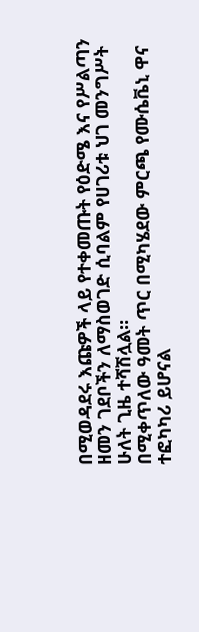በሚወዳደሩ እጩዎች ላይ የተቀመጡት የዕድሜ እና የሥልጣን ዘመን ገደቦችን ለማስወገድ ሲባልም የሀገሪቱ ህገ መንግሥት ሁለት ጊዜ ተሻሽሏል።
በሚቀጥለው ዓመት ጥር በሚካሄደው ምርጫ የሙሴቬኒ ዋና ተፎካካሪ ይሆናል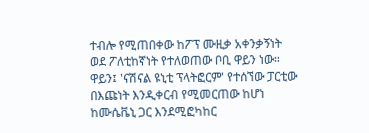ተብሎ የሚጠበቀው ከፖፕ ሙዚቃ አቀንቃኝነት ወደ ፖለቲከኛነት የተለወጠው ቦቢ ዋይን ነው።
ዋይን፤ 'ናሽናል ዩኒቲ ፕላትፎርም' የተሰኘው ፓርቲው በእጩነት እንዲቀርብ የሚመርጠው ከሆነ ከሙሴቬኒ ጋር እንደሚፎካከር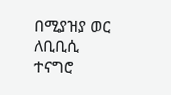በሚያዝያ ወር ለቢቢሲ ተናግሮ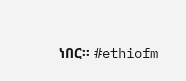ነበር። #ethiofm